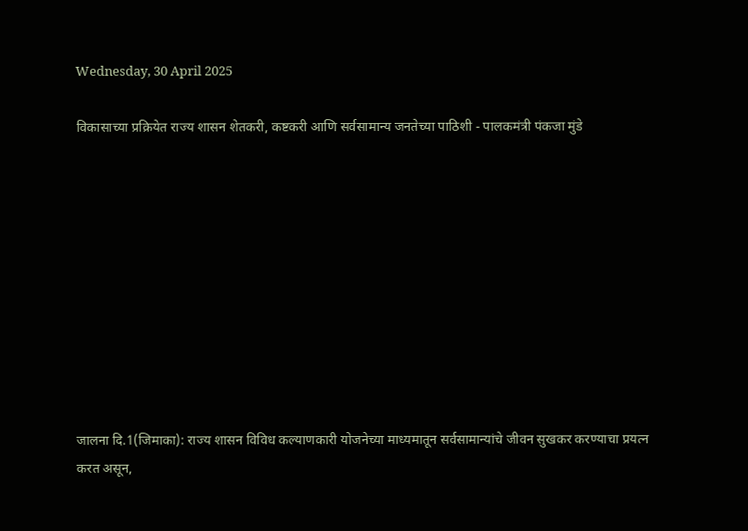Wednesday, 30 April 2025

विकासाच्या प्रक्रियेत राज्य शासन शेतकरी, कष्टकरी आणि सर्वसामान्य जनतेच्या पाठिशी - पालकमंत्री पंकजा मुंडे










जालना दि.1(जिमाका): राज्य शासन विविध कल्‍याणकारी योजनेच्या माध्यमातून सर्वसामान्यांचे जीवन सुखकर करण्याचा प्रयत्न करत असून,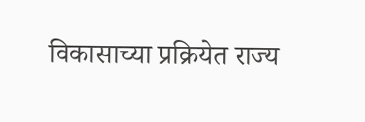विकासाच्या प्रक्रियेत राज्य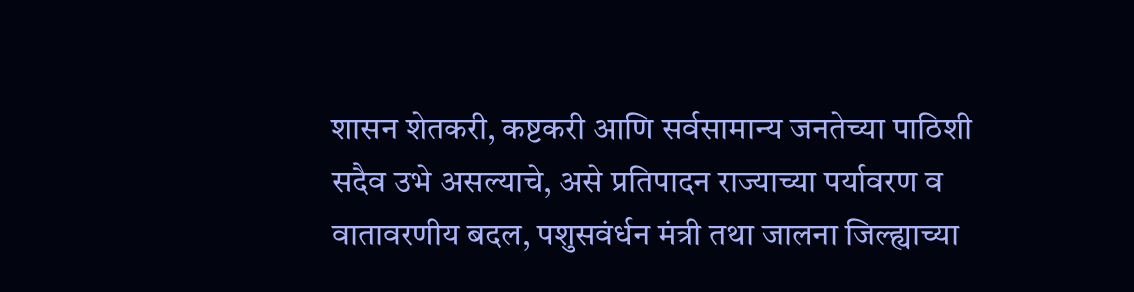शासन शेतकरी, कष्टकरी आणि सर्वसामान्य जनतेच्या पाठिशी सदैव उभे असल्याचे, असे प्रतिपादन राज्याच्या पर्यावरण व वातावरणीय बदल, पशुसवंर्धन मंत्री तथा जालना जिल्ह्याच्या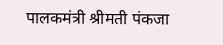पालकमंत्री श्रीमती पंकजा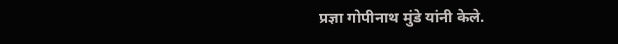प्रज्ञा गोपीनाथ मुंडे यांनी केले.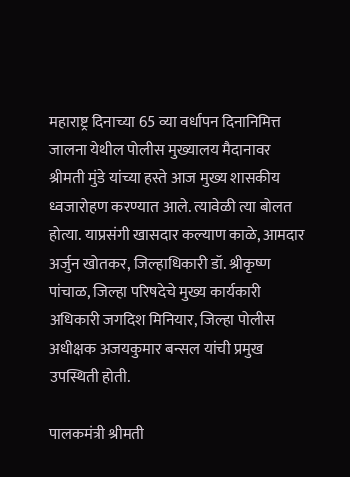महाराष्ट्र दिनाच्या 65 व्या वर्धापन दिनानिमित्त जालना येथील पोलीस मुख्यालय मैदानावर श्रीमती मुंडे यांच्या हस्ते आज मुख्य शासकीय ध्वजारोहण करण्यात आले. त्यावेळी त्या बोलत होत्या. याप्रसंगी खासदार कल्याण काळे, आमदार अर्जुन खोतकर, जिल्हाधिकारी डॉ. श्रीकृष्ण पांचाळ, जिल्हा परिषदेचे मुख्य कार्यकारी अधिकारी जगदिश मिनियार, जिल्हा पोलीस अधीक्षक अजयकुमार बन्सल यांची प्रमुख उपस्थिती होती.

पालकमंत्री श्रीमती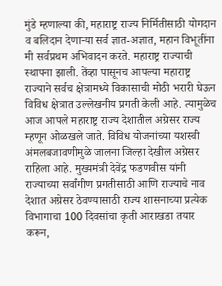मुंडे म्हणाल्या की, महाराष्ट्र राज्य निर्मितीसाठी योगदान व बलिदान देणाऱ्या सर्व ज्ञात-अज्ञात, महान विभूतींना मी सर्वप्रथम अभिवादन करते. महाराष्ट्र राज्याची स्थापना झाली. तेंव्हा पासूनच आपल्या महाराष्ट्र राज्याने सर्वच क्षेत्रामध्ये विकासाची मोठी भरारी घेऊन विविध क्षेत्रात उल्लेखनीय प्रगती केली आहे. त्यामुळेच आज आपले महाराष्ट्र राज्य देशातील अग्रेसर राज्य म्हणून ओळखले जाते. विविध योजनांच्या यशस्वी अंमलबजावणीमुळे जालना जिल्हा देखील अग्रेसर राहिला आहे. मुख्यमंत्री देवेंद्र फडणवीस यांनी राज्याच्या सर्वांगीण प्रगतीसाठी आणि राज्याचे नाव देशात अग्रेसर ठेवण्यासाठी राज्य शासनाच्या प्रत्येक विभागाचा 100 दिवसांचा कृती आराखडा तयार करून,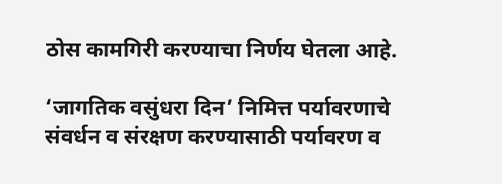ठोस कामगिरी करण्याचा निर्णय घेतला आहे.

‘जागतिक वसुंधरा दिन’ निमित्त पर्यावरणाचे संवर्धन व संरक्षण करण्यासाठी पर्यावरण व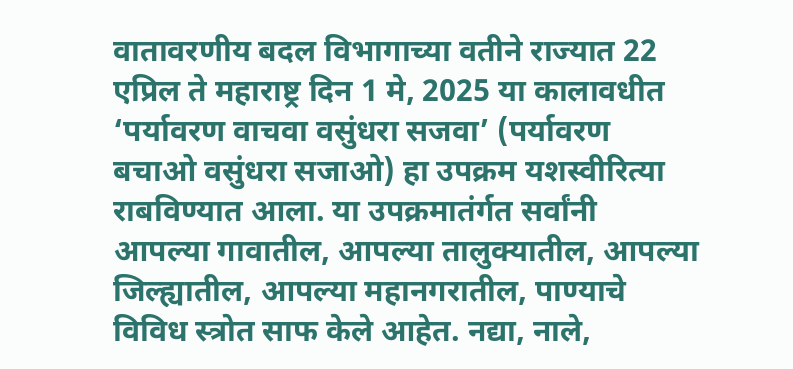वातावरणीय बदल विभागाच्या वतीने राज्यात 22 एप्रिल ते महाराष्ट्र दिन 1 मे, 2025 या कालावधीत ‘पर्यावरण वाचवा वसुंधरा सजवा’ (पर्यावरण बचाओ वसुंधरा सजाओ) हा उपक्रम यशस्वीरित्या राबविण्यात आला. या उपक्रमातंर्गत सर्वांनी आपल्या गावातील, आपल्या तालुक्यातील, आपल्या जिल्ह्यातील, आपल्या महानगरातील, पाण्याचे विविध स्त्रोत साफ केले आहेत. नद्या, नाले,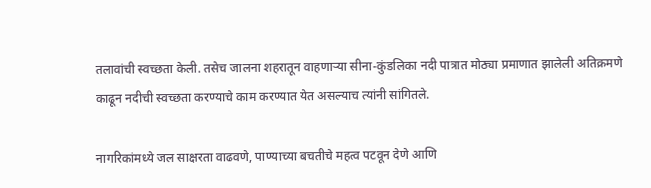तलावांची स्वच्छता केली. तसेच जालना शहरातून वाहणाऱ्या सीना-कुंडलिका नदी पात्रात मोठ्या प्रमाणात झालेली अतिक्रमणे काढून नदीची स्वच्छता करण्याचे काम करण्यात येत असल्याच त्यांनी सांगितले.

नागरिकांमध्ये जल साक्षरता वाढवणे, पाण्याच्या बचतीचे महत्व पटवून देणे आणि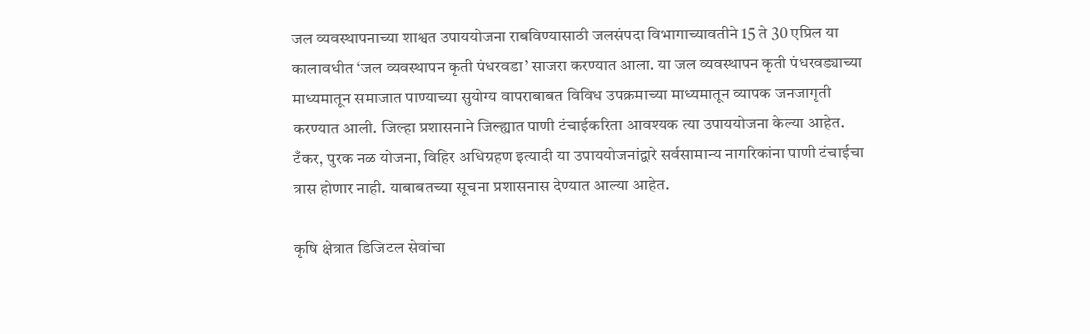जल व्यवस्थापनाच्या शाश्वत उपाययोजना राबविण्यासाठी जलसंपदा विभागाच्यावतीने 15 ते 30 एप्रिल या कालावधीत ‘जल व्यवस्थापन कृती पंधरवडा’ साजरा करण्यात आला. या जल व्यवस्थापन कृती पंधरवड्याच्या माध्यमातून समाजात पाण्याच्या सुयोग्य वापराबाबत विविध उपक्रमाच्या माध्यमातून व्यापक जनजागृती करण्यात आली. जिल्हा प्रशासनाने जिल्ह्यात पाणी टंचाईकरिता आवश्यक त्या उपाययोजना केल्या आहेत. टँकर, पुरक नळ योजना, विहिर अधिग्रहण इत्यादी या उपाययोजनांद्वारे सर्वसामान्य नागरिकांना पाणी टंचाईचा त्रास होणार नाही. याबाबतच्या सूचना प्रशासनास देण्यात आल्या आहेत.

कृषि क्षेत्रात डिजिटल सेवांचा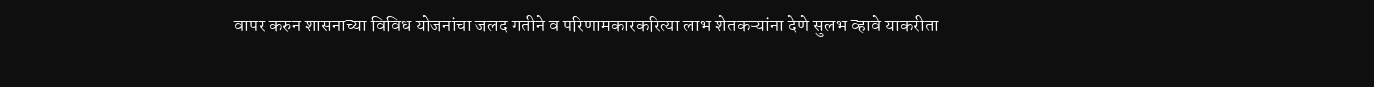वापर करुन शासनाच्या विविध योजनांचा जलद गतीने व परिणामकारकरित्या लाभ शेतकऱ्यांना देणे सुलभ व्हावे याकरीता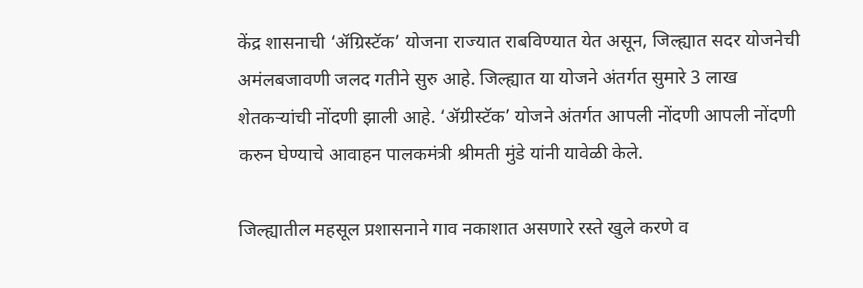केंद्र शासनाची ‘ॲग्रिस्टॅक’ योजना राज्यात राबविण्यात येत असून, जिल्ह्यात सदर योजनेची अमंलबजावणी जलद गतीने सुरु आहे. जिल्ह्यात या योजने अंतर्गत सुमारे 3 लाख शेतकऱ्यांची नोंदणी झाली आहे. ‘ॲग्रीस्टॅक’ योजने अंतर्गत आपली नोंदणी आपली नोंदणी करुन घेण्याचे आवाहन पालकमंत्री श्रीमती मुंडे यांनी यावेळी केले.

जिल्ह्यातील महसूल प्रशासनाने गाव नकाशात असणारे रस्ते खुले करणे व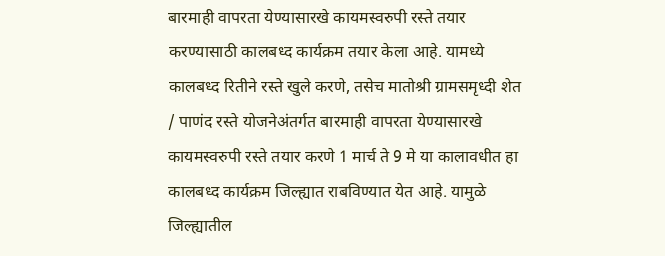बारमाही वापरता येण्यासारखे कायमस्वरुपी रस्ते तयार करण्यासाठी कालबध्द कार्यक्रम तयार केला आहे. यामध्ये कालबध्द रितीने रस्ते खुले करणे, तसेच मातोश्री ग्रामसमृध्दी शेत / पाणंद रस्ते योजनेअंतर्गत बारमाही वापरता येण्यासारखे कायमस्वरुपी रस्ते तयार करणे 1 मार्च ते 9 मे या कालावधीत हा कालबध्द कार्यक्रम जिल्ह्यात राबविण्यात येत आहे. यामुळे जिल्ह्यातील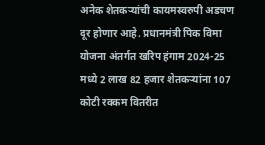अनेक शेतकऱ्यांची कायमस्वरुपी अडचण दूर होणार आहे. प्रधानमंत्री पिक विमा योजना अंतर्गत खरिप हंगाम 2024-25 मध्ये 2 लाख 82 हजार शेतकऱ्यांना 107 कोटी रक्कम वितरीत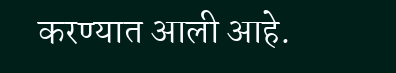करण्यात आली आहे.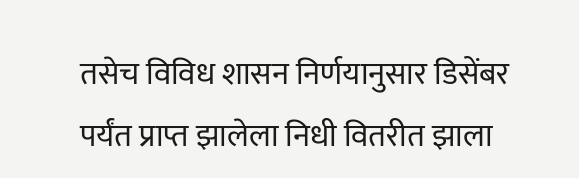तसेच विविध शासन निर्णयानुसार डिसेंबर पर्यंत प्राप्त झालेला निधी वितरीत झाला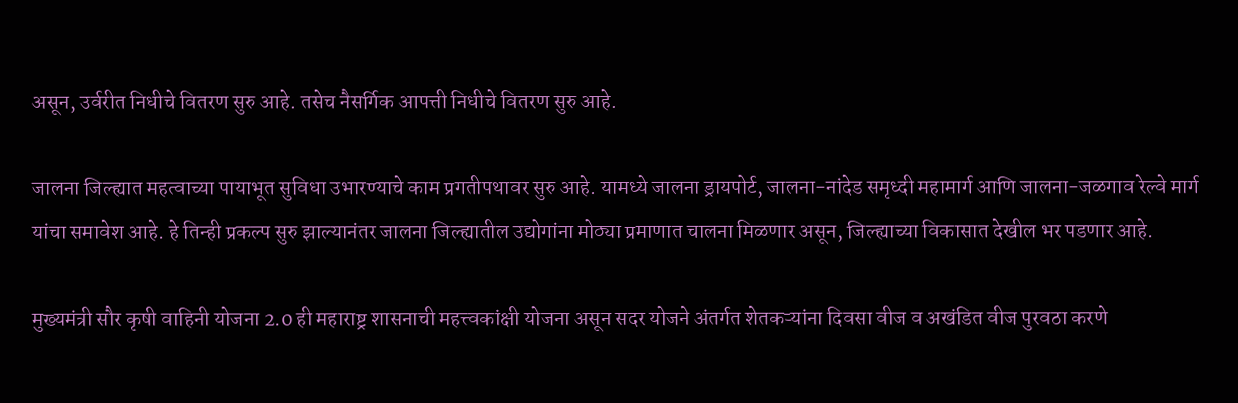असून, उर्वरीत निधीचे वितरण सुरु आहे. तसेच नैसर्गिक आपत्ती निधीचे वितरण सुरु आहे.

जालना जिल्ह्यात महत्वाच्या पायाभूत सुविधा उभारण्याचे काम प्रगतीपथावर सुरु आहे. यामध्ये जालना ड्रायपोर्ट, जालना-नांदेड समृध्दी महामार्ग आणि जालना-जळगाव रेल्वे मार्ग यांचा समावेश आहे. हे तिन्ही प्रकल्प सुरु झाल्यानंतर जालना जिल्ह्यातील उद्योगांना मोठ्या प्रमाणात चालना मिळणार असून, जिल्ह्याच्या विकासात देखील भर पडणार आहे.

मुख्यमंत्री सौर कृषी वाहिनी योजना 2.0 ही महाराष्ट्र शासनाची महत्त्वकांक्षी योजना असून सदर योजने अंतर्गत शेतकऱ्यांना दिवसा वीज व अखंडित वीज पुरवठा करणे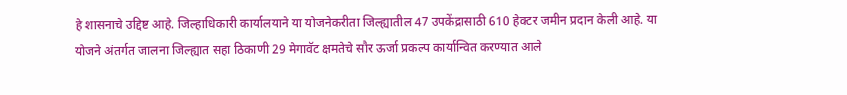हे शासनाचे उद्दिष्ट आहे. जिल्हाधिकारी कार्यालयाने या योजनेकरीता जिल्ह्यातील 47 उपकेंद्रासाठी 610 हेक्टर जमीन प्रदान केली आहे. या योजने अंतर्गत जालना जिल्ह्यात सहा ठिकाणी 29 मेगावॅट क्षमतेचे सौर ऊर्जा प्रकल्प कार्यान्वित करण्यात आले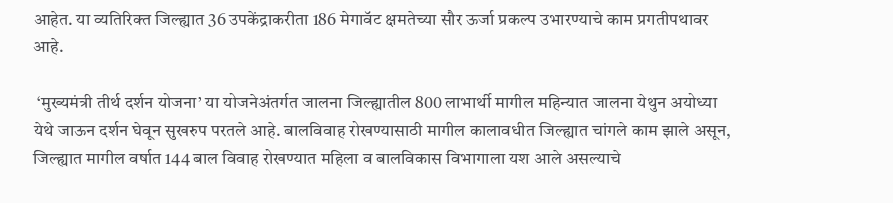आहेत. या व्यतिरिक्त जिल्ह्यात 36 उपकेंद्राकरीता 186 मेगावॅट क्षमतेच्या सौर ऊर्जा प्रकल्प उभारण्याचे काम प्रगतीपथावर आहे.

 ‘मुख्यमंत्री तीर्थ दर्शन योजना’ या योजनेअंतर्गत जालना जिल्ह्यातील 800 लाभार्थी मागील महिन्यात जालना येथुन अयोध्या येथे जाऊन दर्शन घेवून सुखरुप परतले आहे. बालविवाह रोखण्यासाठी मागील कालावधीत जिल्ह्यात चांगले काम झाले असून, जिल्ह्यात मागील वर्षात 144 बाल विवाह रोखण्यात महिला व बालविकास विभागाला यश आले असल्याचे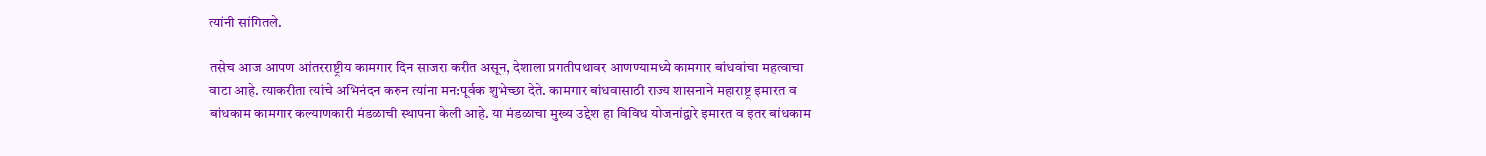त्यांनी सांगितले.

तसेच आज आपण आंतरराष्ट्रीय कामगार दिन साजरा करीत असून, देशाला प्रगतीपथावर आणण्यामध्ये कामगार बांधवांचा महत्वाचा वाटा आहे. त्याकरीता त्यांचे अभिनंदन करुन त्यांना मन:पूर्वक शुभेच्छा देते. कामगार बांधवासाठी राज्य शासनाने महाराष्ट्र इमारत व बांधकाम कामगार कल्याणकारी मंडळाची स्थापना केली आहे. या मंडळाचा मुख्य उद्देश हा विविध योजनांद्वारे इमारत व इतर बांधकाम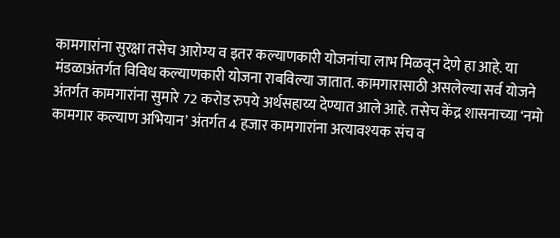कामगारांना सुरक्षा तसेच आरोग्य व इतर कल्याणकारी योजनांचा लाभ मिळवून देणे हा आहे. या मंडळाअंतर्गत विविध कल्याणकारी योजना राबविल्या जातात. कामगारासाठी असलेल्या सर्व योजने अंतर्गत कामगारांना सुमारे 72 करोड रुपये अर्थसहाय्य देण्यात आले आहे. तसेच केंद्र शासनाच्या ‘नमो कामगार कल्याण अभियान’ अंतर्गत 4 हजार कामगारांना अत्यावश्यक संच व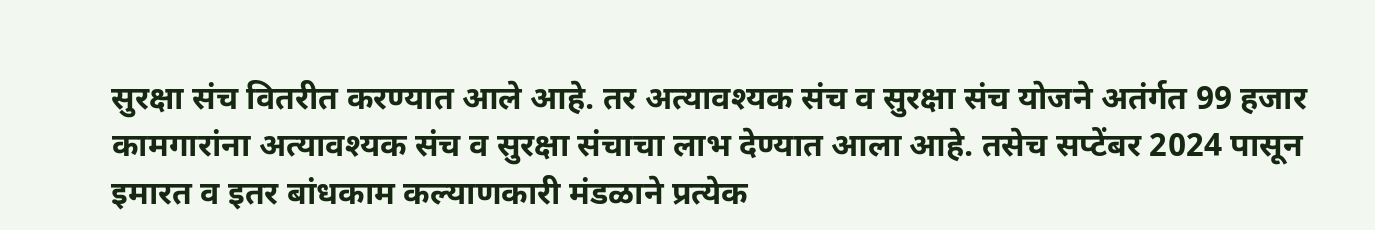सुरक्षा संच वितरीत करण्यात आले आहे. तर अत्यावश्यक संच व सुरक्षा संच योजने अतंर्गत 99 हजार कामगारांना अत्यावश्यक संच व सुरक्षा संचाचा लाभ देण्यात आला आहे. तसेच सप्टेंबर 2024 पासून इमारत व इतर बांधकाम कल्याणकारी मंडळाने प्रत्येक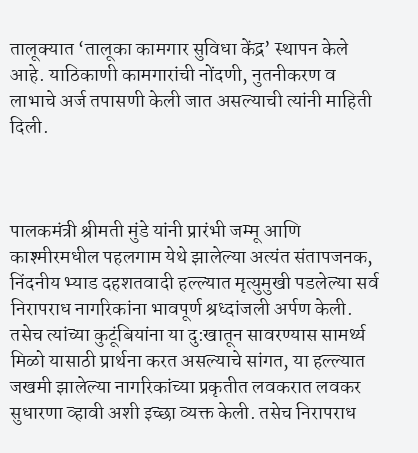तालूक्यात ‘तालूका कामगार सुविधा केंद्र’ स्थापन केले आहे. याठिकाणी कामगारांची नोंदणी, नुतनीकरण व लाभाचे अर्ज तपासणी केली जात असल्याची त्यांनी माहिती दिली.



पालकमंत्री श्रीमती मुंडे यांनी प्रारंभी जम्मू आणि काश्मीरमधील पहलगाम येथे झालेल्या अत्यंत संतापजनक, निंदनीय भ्याड दहशतवादी हल्ल्यात मृत्युमुखी पडलेल्या सर्व निरापराध नागरिकांना भावपूर्ण श्रध्दांजली अर्पण केली. तसेच त्यांच्या कुटूंबियांना या दु:खातून सावरण्यास सामर्थ्य मिळो यासाठी प्रार्थना करत असल्याचे सांगत, या हल्ल्यात जखमी झालेल्या नागरिकांच्या प्रकृतीत लवकरात लवकर सुधारणा व्हावी अशी इच्छा व्यक्त केली. तसेच निरापराध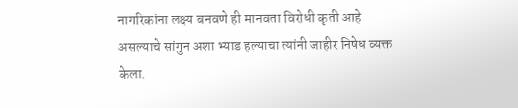नागरिकांना लक्ष्य बनवणे ही मानवता विरोधी कृती आहे असल्याचे सांगुन अशा भ्याड हल्याचा त्यांनी जाहीर निषेध व्यक्त केला.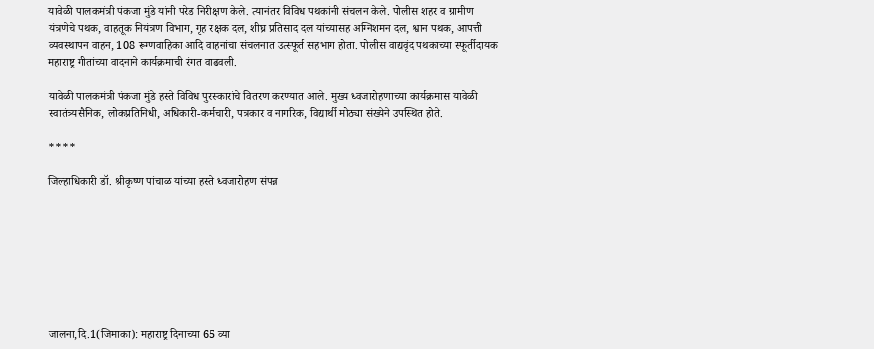यावेळी पालकमंत्री पंकजा मुंडे यांनी परेड निरीक्षण केले. त्यानंतर विविध पथकांनी संचलन केले. पोलीस शहर व ग्रामीण यंत्रणेचे पथक, वाहतूक नियंत्रण विभाग, गृह रक्षक दल, शीघ्र प्रतिसाद दल यांच्यासह अग्निशमन दल, श्वान पथक, आपत्ती व्यवस्थापन वाहन, 108 रूग्णवाहिका आदि वाहनांचा संचलनात उत्स्फूर्त सहभाग होता. पोलीस वाद्यवृंद पथकाच्या स्फूर्तीदायक महाराष्ट्र गीतांच्या वादनाने कार्यक्रमाची रंगत वाढवली.

यावेळी पालकमंत्री पंकजा मुंडे हस्ते विविध पुरस्कारांचे वितरण करण्यात आले. मुख्य ध्वजारोहणाच्या कार्यक्रमास यावेळी स्वातंत्र्यसैनिक, लोकप्रतिनिधी, अधिकारी-कर्मचारी, पत्रकार व नागरिक, विद्यार्थी मोठ्या संख्येने उपस्थित होते.

****

जिल्हाधिकारी डॉ. श्रीकृष्ण पांचाळ यांच्या हस्ते ध्वजारोहण संपन्न








जालना,दि.1(जिमाका): महाराष्ट्र दिनाच्या 65 व्या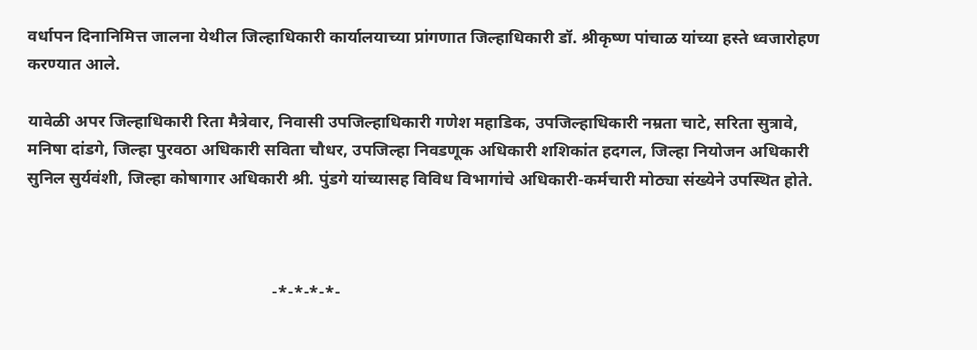वर्धापन दिनानिमित्त जालना येथील जिल्हाधिकारी कार्यालयाच्या प्रांगणात जिल्हाधिकारी डॉ. श्रीकृष्ण पांचाळ यांच्या हस्ते ध्वजारोहण करण्यात आले.

यावेळी अपर जिल्हाधिकारी रिता मैत्रेवार, निवासी उपजिल्हाधिकारी गणेश महाडिक, उपजिल्हाधिकारी नम्रता चाटे, सरिता सुत्रावे, मनिषा दांडगे, जिल्हा पुरवठा अधिकारी सविता चौधर, उपजिल्हा निवडणूक अधिकारी शशिकांत हदगल, जिल्हा नियोजन अधिकारी सुनिल सुर्यवंशी, जिल्हा कोषागार अधिकारी श्री. पुंडगे यांच्यासह विविध विभागांचे अधिकारी-कर्मचारी मोठ्या संख्येने उपस्थित होते.



                                                           -*-*-*-*-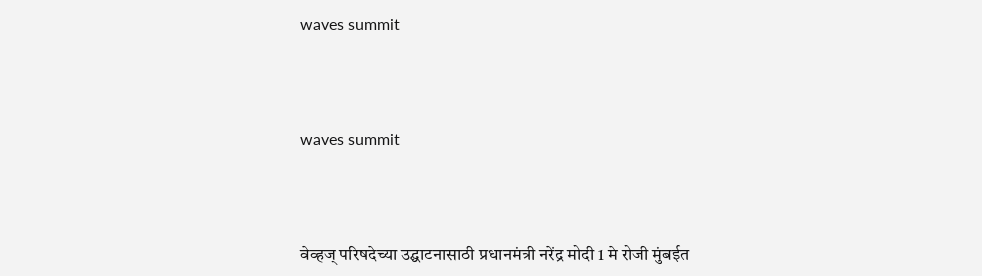waves summit




waves summit




वेव्हज् परिषदेच्या उद्घाटनासाठी प्रधानमंत्री नरेंद्र मोदी 1 मे रोजी मुंबईत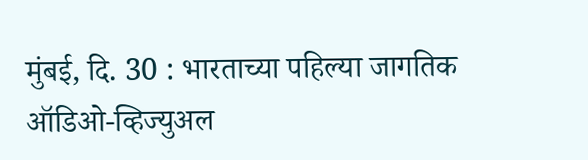मुंबई, दि. 30 : भारताच्या पहिल्या जागतिक ऑडिओ-व्हिज्युअल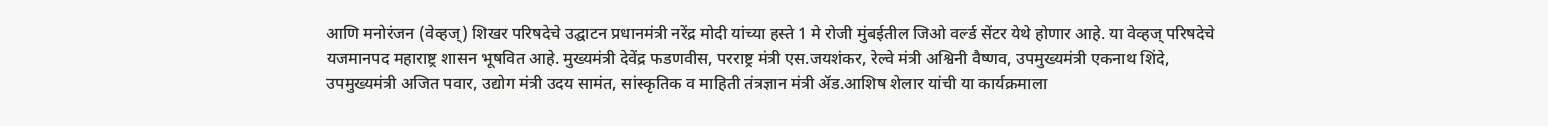आणि मनोरंजन (वेव्हज्) शिखर परिषदेचे उद्घाटन प्रधानमंत्री नरेंद्र मोदी यांच्या हस्ते 1 मे रोजी मुंबईतील जिओ वर्ल्ड सेंटर येथे होणार आहे. या वेव्हज् परिषदेचे यजमानपद महाराष्ट्र शासन भूषवित आहे. मुख्यमंत्री देवेंद्र फडणवीस, परराष्ट्र मंत्री एस.जयशंकर, रेल्वे मंत्री अश्विनी वैष्णव, उपमुख्यमंत्री एकनाथ शिंदे, उपमुख्यमंत्री अजित पवार, उद्योग मंत्री उदय सामंत, सांस्कृतिक व माहिती तंत्रज्ञान मंत्री ॲड.आशिष शेलार यांची या कार्यक्रमाला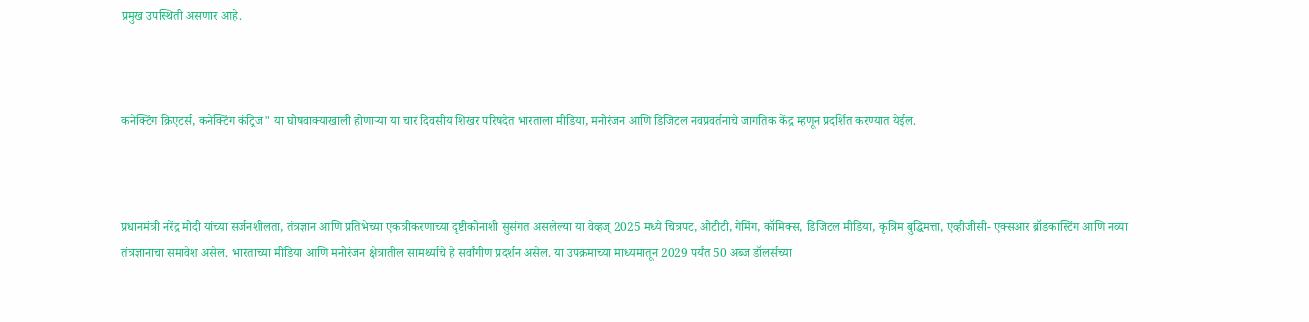प्रमुख उपस्थिती असणार आहे.



कनेक्टिंग क्रिएटर्स, कनेक्टिंग कंट्रिज" या घोषवाक्याखाली होणाऱ्या या चार दिवसीय शिखर परिषदेत भारताला मीडिया, मनोरंजन आणि डिजिटल नवप्रवर्तनाचे जागतिक केंद्र म्हणून प्रदर्शित करण्यात येईल.



प्रधानमंत्री नरेंद्र मोदी यांच्या सर्जनशीलता, तंत्रज्ञान आणि प्रतिभेच्या एकत्रीकरणाच्या दृष्टीकोनाशी सुसंगत असलेल्या या वेव्हज् 2025 मध्ये चित्रपट, ओटीटी, गेमिंग, कॉमिक्स, डिजिटल मीडिया, कृत्रिम बुद्धिमत्ता, एव्हीजीसी- एक्सआर ब्रॉडकास्टिंग आणि नव्या तंत्रज्ञानाचा समावेश असेल. भारताच्या मीडिया आणि मनोरंजन क्षेत्रातील सामर्थ्याचे हे सर्वांगीण प्रदर्शन असेल. या उपक्रमाच्या माध्यमातून 2029 पर्यंत 50 अब्ज डॉलर्सच्या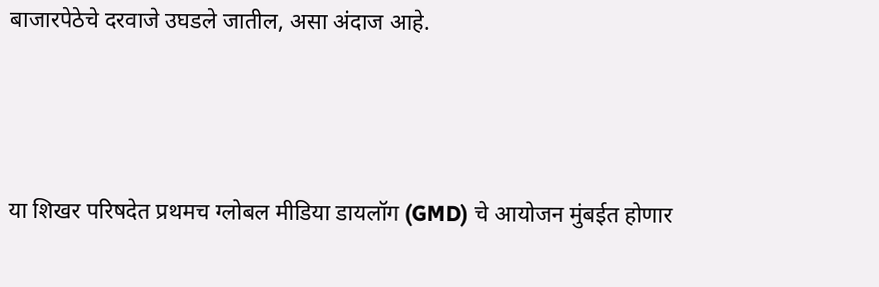बाजारपेठेचे दरवाजे उघडले जातील, असा अंदाज आहे.



या शिखर परिषदेत प्रथमच ग्लोबल मीडिया डायलॉग (GMD) चे आयोजन मुंबईत होणार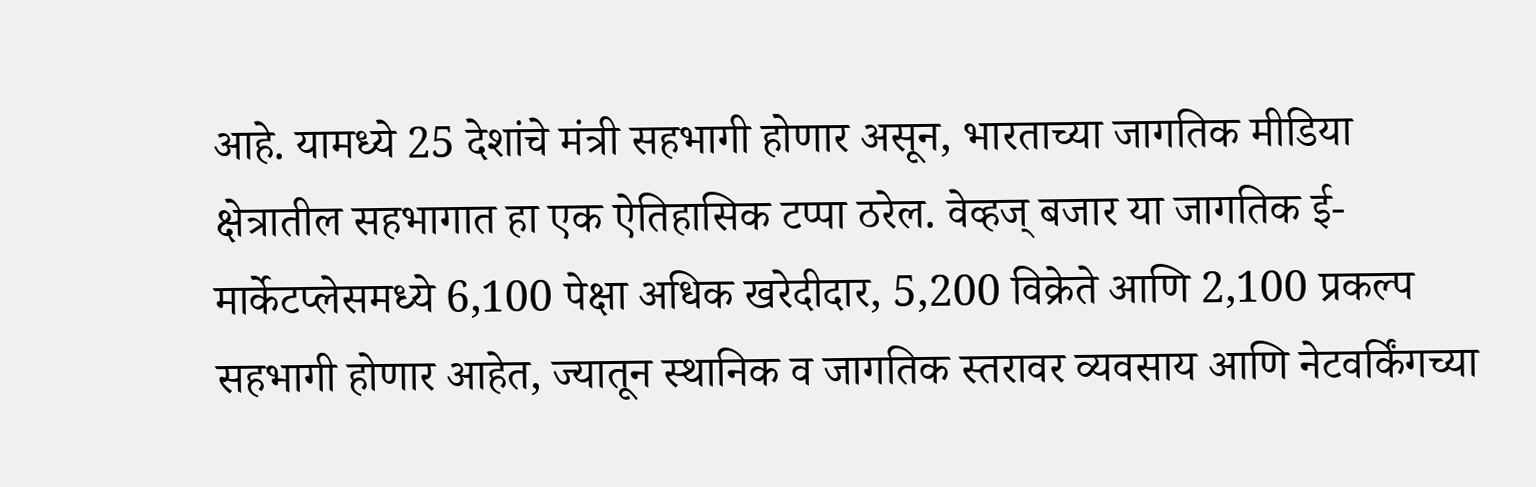आहे. यामध्ये 25 देशांचे मंत्री सहभागी होणार असून, भारताच्या जागतिक मीडिया क्षेत्रातील सहभागात हा एक ऐतिहासिक टप्पा ठरेल. वेव्हज् बजार या जागतिक ई-मार्केटप्लेसमध्ये 6,100 पेक्षा अधिक खरेदीदार, 5,200 विक्रेते आणि 2,100 प्रकल्प सहभागी होणार आहेत, ज्यातून स्थानिक व जागतिक स्तरावर व्यवसाय आणि नेटवर्किंगच्या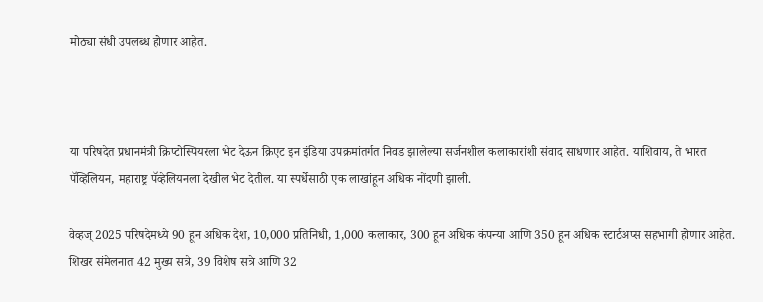मोठ्या संधी उपलब्ध होणार आहेत.



या परिषदेत प्रधानमंत्री क्रिप्टोस्पियरला भेट देऊन क्रिएट इन इंडिया उपक्रमांतर्गत निवड झालेल्या सर्जनशील कलाकारांशी संवाद साधणार आहेत. याशिवाय, ते भारत पॅव्हिलियन, महाराष्ट्र पॅव्हेलियनला देखील भेट देतील. या स्पर्धेसाठी एक लाखांहून अधिक नोंदणी झाली.

वेव्हज् 2025 परिषदेमध्ये 90 हून अधिक देश, 10,000 प्रतिनिधी, 1,000 कलाकार, 300 हून अधिक कंपन्या आणि 350 हून अधिक स्टार्टअप्स सहभागी होणार आहेत. शिखर संमेलनात 42 मुख्य सत्रे, 39 विशेष सत्रे आणि 32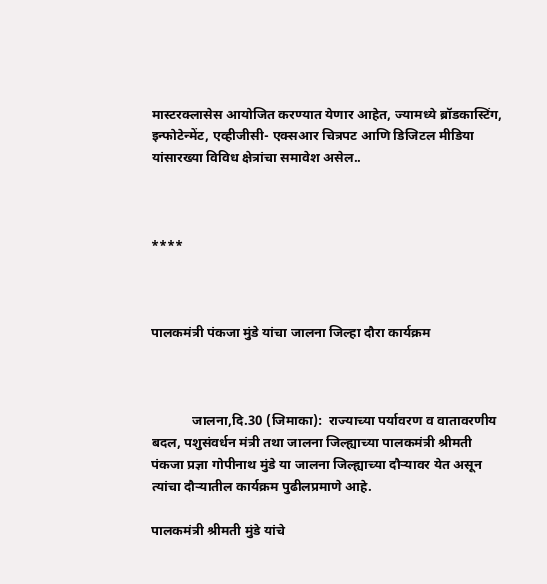मास्टरक्लासेस आयोजित करण्यात येणार आहेत, ज्यामध्ये ब्रॉडकास्टिंग, इन्फोटेन्मेंट, एव्हीजीसी- एक्सआर चित्रपट आणि डिजिटल मीडिया यांसारख्या विविध क्षेत्रांचा समावेश असेल..



****



पालकमंत्री पंकजा मुंडे यांचा जालना जिल्हा दौरा कार्यक्रम



            जालना,दि.30 (जिमाका):  राज्याच्या पर्यावरण व वातावरणीय बदल, पशुसंवर्धन मंत्री तथा जालना जिल्ह्याच्या पालकमंत्री श्रीमती पंकजा प्रज्ञा गोपीनाथ मुंडे या जालना जिल्ह्याच्या दौऱ्यावर येत असून त्यांचा दौऱ्यातील कार्यक्रम पुढीलप्रमाणे आहे.

पालकमंत्री श्रीमती मुंडे यांचे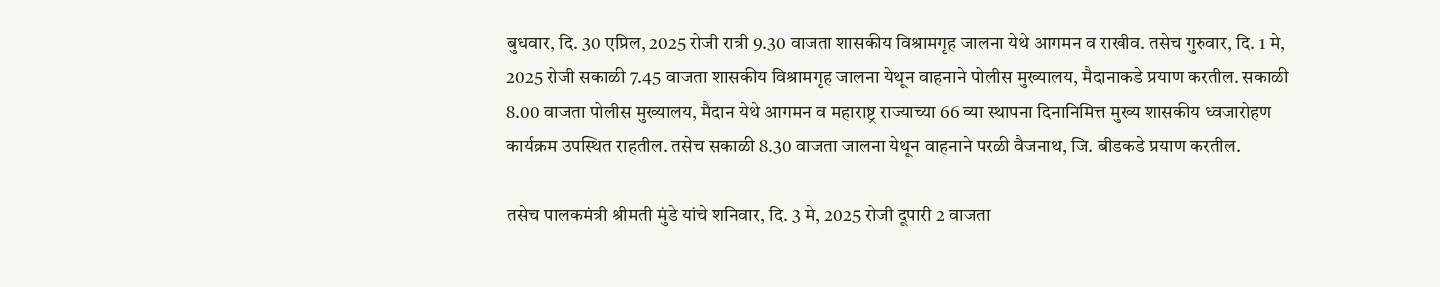बुधवार, दि. 30 एप्रिल, 2025 रोजी रात्री 9.30 वाजता शासकीय विश्रामगृह जालना येथे आगमन व राखीव. तसेच गुरुवार, दि. 1 मे, 2025 रोजी सकाळी 7.45 वाजता शासकीय विश्रामगृह जालना येथून वाहनाने पोलीस मुख्यालय, मैदानाकडे प्रयाण करतील. सकाळी 8.00 वाजता पोलीस मुख्यालय, मैदान येथे आगमन व महाराष्ट्र राज्याच्या 66 व्या स्थापना दिनानिमित्त मुख्य शासकीय ध्वजारोहण कार्यक्रम उपस्थित राहतील. तसेच सकाळी 8.30 वाजता जालना येथून वाहनाने परळी वैजनाथ, जि. बीडकडे प्रयाण करतील.

तसेच पालकमंत्री श्रीमती मुंडे यांचे शनिवार, दि. 3 मे, 2025 रोजी दूपारी 2 वाजता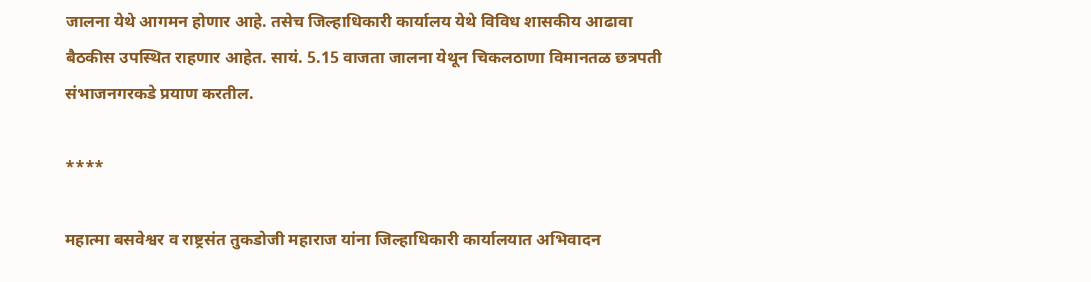जालना येथे आगमन होणार आहे. तसेच जिल्हाधिकारी कार्यालय येथे विविध शासकीय आढावा बैठकीस उपस्थित राहणार आहेत. सायं. 5.15 वाजता जालना येथून चिकलठाणा विमानतळ छत्रपती संभाजनगरकडे प्रयाण करतील.

****

महात्मा बसवेश्वर व राष्ट्रसंत तुकडोजी महाराज यांना जिल्हाधिकारी कार्यालयात अभिवादन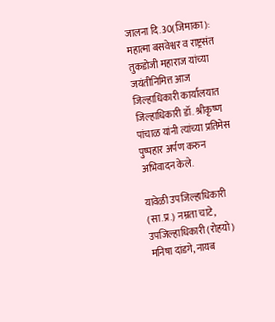जालना दि.30(जिमाका): महात्मा बसवेश्वर व राष्ट्रसंत तुकडोजी महाराज यांच्या जयंतीनिमित्त आज जिल्हाधिकारी कार्यालयात जिल्हाधिकारी डॉ. श्रीकृष्ण पांचाळ यांनी त्यांच्या प्रतिमेस पुष्पहार अर्पण करुन अभिवादन केले.

यावेळी उपजिल्हाधिकारी (सा.प्र.) नम्रता चाटे, उपजिल्हाधिकारी (रोहयो) मनिषा दांडगे, नायब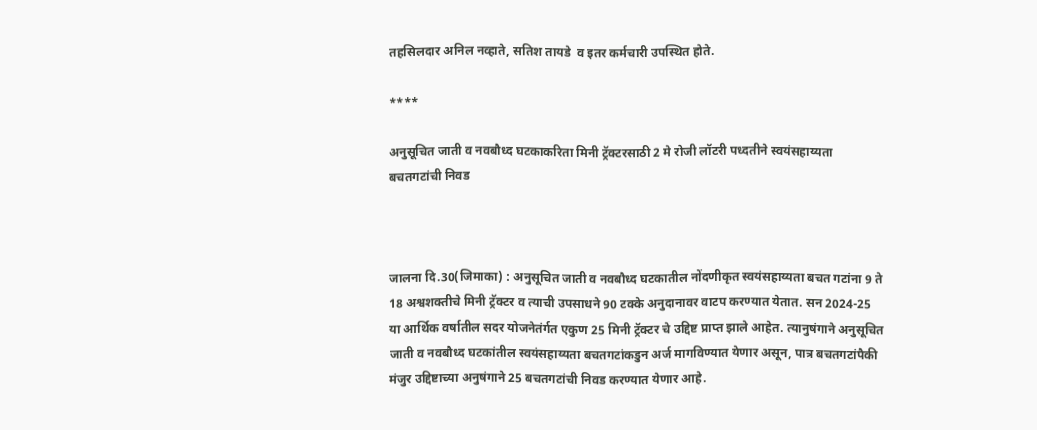तहसिलदार अनिल नव्हाते, सतिश तायडे  व इतर कर्मचारी उपस्थित होते.

****

अनुसूचित जाती व नवबौध्द घटकाकरिता मिनी ट्रॅक्टरसाठी 2 मे रोजी लॉटरी पध्दतीने स्वयंसहाय्यता बचतगटांची निवड



जालना दि.30(जिमाका) : अनुसूचित जाती व नवबौध्द घटकातील नोंदणीकृत स्वयंसहाय्यता बचत गटांना 9 ते 18 अश्वशक्तीचे मिनी ट्रॅक्टर व त्याची उपसाधने 90 टक्के अनुदानावर वाटप करण्यात येतात. सन 2024-25 या आर्थिक वर्षातील सदर योजनेतंर्गत एकुण 25 मिनी ट्रॅक्टर चे उद्दिष्ट प्राप्त झाले आहेत. त्यानुषंगाने अनुसूचित जाती व नवबौध्द घटकांतील स्वयंसहाय्यता बचतगटांकडुन अर्ज मागविण्यात येणार असून, पात्र बचतगटांपैकी मंजुर उद्दिष्टाच्या अनुषंगाने 25 बचतगटांची निवड करण्यात येणार आहे.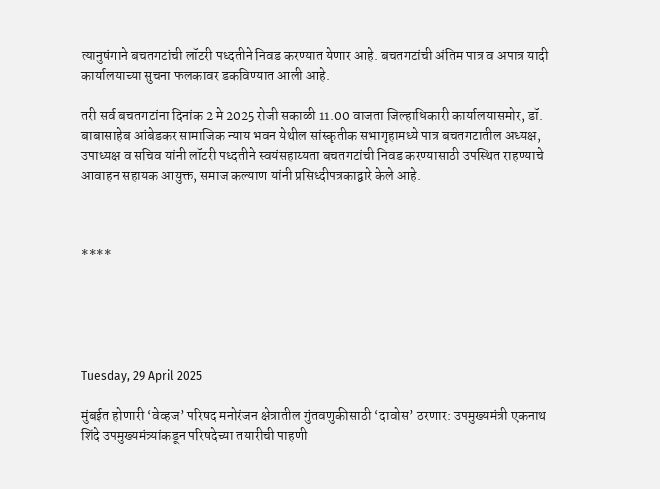त्यानुषंगाने बचतगटांची लॉटरी पध्दतीने निवड करण्यात येणार आहे. बचतगटांची अंतिम पात्र व अपात्र यादी कार्यालयाच्या सुचना फलकावर डकविण्यात आली आहे.

तरी सर्व बचतगटांना दिनांक 2 मे 2025 रोजी सकाळी 11.00 वाजता जिल्हाधिकारी कार्यालयासमोर, डॉ. बाबासाहेब आंबेडकर सामाजिक न्याय भवन येथील सांस्कृतीक सभागृहामध्ये पात्र बचतगटातील अध्यक्ष, उपाध्यक्ष व सचिव यांनी लॉटरी पध्दतीने स्वयंसहाय्यता बचतगटांची निवड करण्यासाठी उपस्थित राहण्याचे आवाहन सहायक आयुक्त, समाज कल्याण यांनी प्रसिध्दीपत्रकाद्वारे केले आहे.



****





Tuesday, 29 April 2025

मुंबईत होणारी ‘वेव्हज’ परिषद मनोरंजन क्षेत्रातील गुंतवणुकीसाठी ‘दावोस’ ठरणार: उपमुख्यमंत्री एकनाथ शिंदे उपमुख्यमंत्र्यांकडून परिषदेच्या तयारीची पाहणी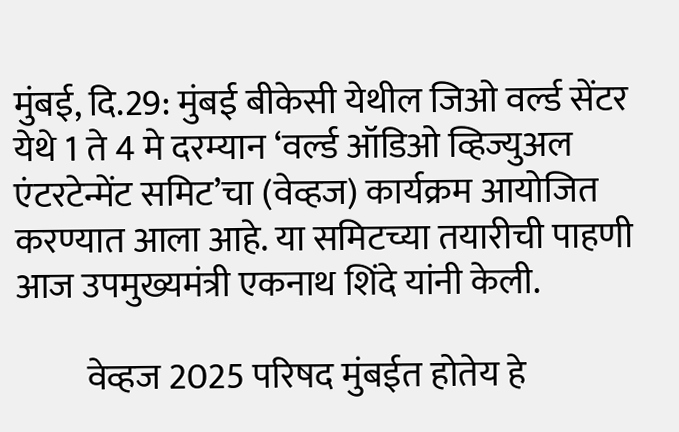मुंबई, दि.29: मुंबई बीकेसी येथील जिओ वर्ल्ड सेंटर येथे 1 ते 4 मे दरम्यान ‘वर्ल्ड ऑडिओ व्हिज्युअल एंटरटेन्मेंट समिट’चा (वेव्हज) कार्यक्रम आयोजित करण्यात आला आहे. या समिटच्या तयारीची पाहणी आज उपमुख्यमंत्री एकनाथ शिंदे यांनी केली.

          वेव्हज 2025 परिषद मुंबईत होतेय हे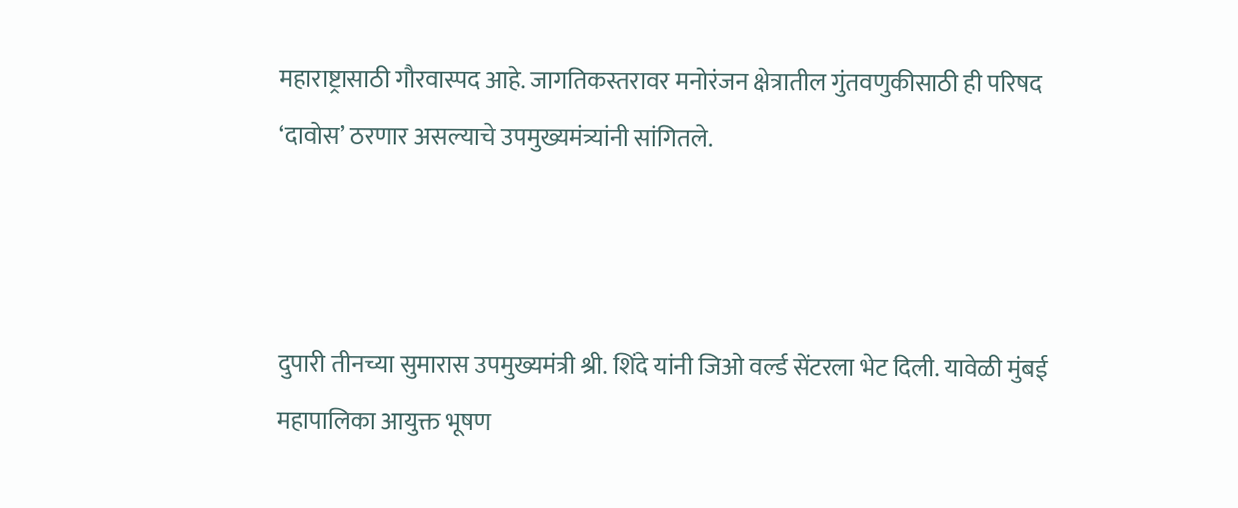महाराष्ट्रासाठी गौरवास्पद आहे. जागतिकस्तरावर मनोरंजन क्षेत्रातील गुंतवणुकीसाठी ही परिषद ‘दावोस’ ठरणार असल्याचे उपमुख्यमंत्र्यांनी सांगितले.



दुपारी तीनच्या सुमारास उपमुख्यमंत्री श्री. शिंदे यांनी जिओ वर्ल्ड सेंटरला भेट दिली. यावेळी मुंबई महापालिका आयुक्त भूषण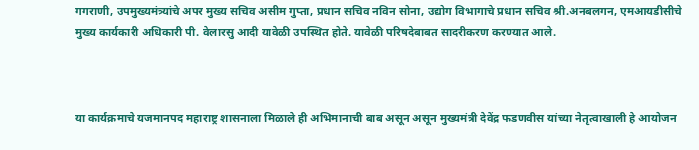गगराणी, उपमुख्यमंत्र्यांचे अपर मुख्य सचिव असीम गुप्ता, प्रधान सचिव नविन सोना, उद्योग विभागाचे प्रधान सचिव श्री.अनबलगन, एमआयडीसीचे मुख्य कार्यकारी अधिकारी पी. वेलारसु आदी यावेळी उपस्थित होते. यावेळी परिषदेबाबत सादरीकरण करण्यात आले.



या कार्यक्रमाचे यजमानपद महाराष्ट्र शासनाला मिळाले ही अभिमानाची बाब असून असून मुख्यमंत्री देवेंद्र फडणवीस यांच्या नेतृत्वाखाली हे आयोजन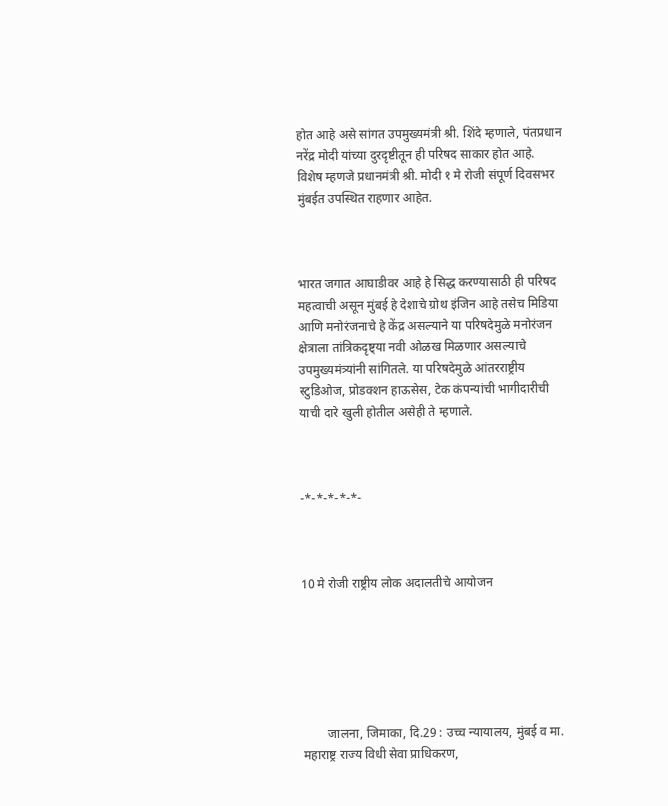होत आहे असे सांगत उपमुख्यमंत्री श्री. शिंदे म्हणाले, पंतप्रधान नरेंद्र मोदी यांच्या दुरदृष्टीतू‌न ही परिषद साकार होत आहे. विशेष म्हणजे प्रधानमंत्री श्री. मोदी १ मे रोजी संपूर्ण दिवसभर मुंबईत उपस्थित राहणार आहेत.



भारत जगात आघाडीवर आहे हे सिद्ध करण्यासाठी ही परिषद महत्वाची असून मुंबई हे देशाचे ग्रोथ इंजिन आहे तसेच मिडिया आणि मनोरंजनाचे हे केंद्र असल्याने या परिषदेमुळे मनोरंजन क्षेत्राला तांत्रिकदृष्ट्या नवी ओळख मिळणार असल्याचे उपमुख्यमंत्र्यांनी सांगितले. या परिषदेमुळे आंतरराष्ट्रीय स्टुडिओज, प्रोडक्शन हाऊसेस, टेक कंपन्यांची भागीदारीची याची दारे खुली होतील असेही ते म्हणाले.



-*-*-*-*-*-



10 मे रोजी राष्ट्रीय लोक अदालतीचे आयोजन






        जालना, जिमाका, दि.29 : उच्च न्यायालय, मुंबई व मा. महाराष्ट्र राज्य विधी सेवा प्राधिकरण,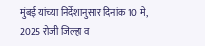मुंबई यांच्या निर्देशानुसार दिनांक 10 मे, 2025 रोजी जिल्हा व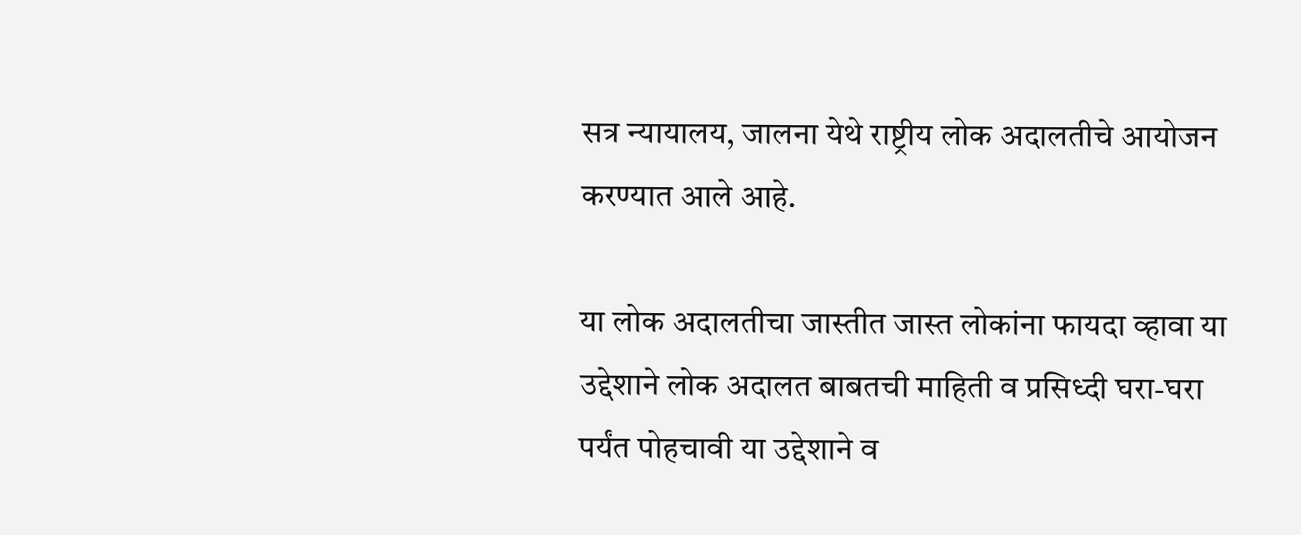सत्र न्यायालय, जालना येथे राष्ट्रीय लोक अदालतीचे आयोजन करण्यात आले आहे.

या लोक अदालतीचा जास्तीत जास्त लोकांना फायदा व्हावा या उद्देशाने लोक अदालत बाबतची माहिती व प्रसिध्दी घरा-घरा पर्यंत पोहचावी या उद्देशाने व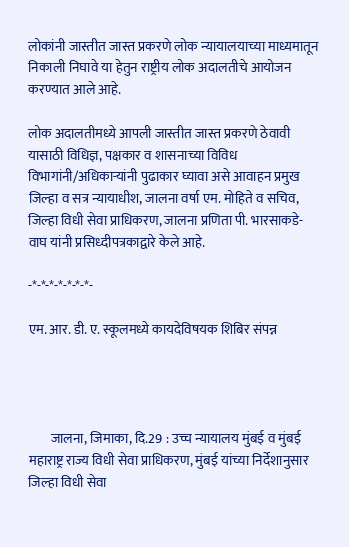लोकांनी जास्तीत जास्त प्रकरणे लोक न्यायालयाच्या माध्यमातून निकाली निघावे या हेतुन राष्ट्रीय लोक अदालतीचे आयोजन करण्यात आले आहे.

लोक अदालतीमध्ये आपली जास्तीत जास्त प्रकरणे ठेवावी यासाठी विधिज्ञ, पक्षकार व शासनाच्या विविध विभागांनी/अधिकाऱ्यांनी पुढाकार घ्यावा असे आवाहन प्रमुख जिल्हा व सत्र न्यायाधीश, जालना वर्षा एम. मोहिते व सचिव, जिल्हा विधी सेवा प्राधिकरण, जालना प्रणिता पी. भारसाकडे-वाघ यांनी प्रसिध्दीपत्रकाद्वारे केले आहे.

-*-*-*-*-*-*-*-

एम. आर. डी. ए. स्कूलमध्ये कायदेविषयक शिबिर संपन्न




        जालना, जिमाका, दि.29 : उच्च न्यायालय मुंबई व मुंबई महाराष्ट्र राज्य विधी सेवा प्राधिकरण, मुंबई यांच्या निर्देशानुसार जिल्हा विधी सेवा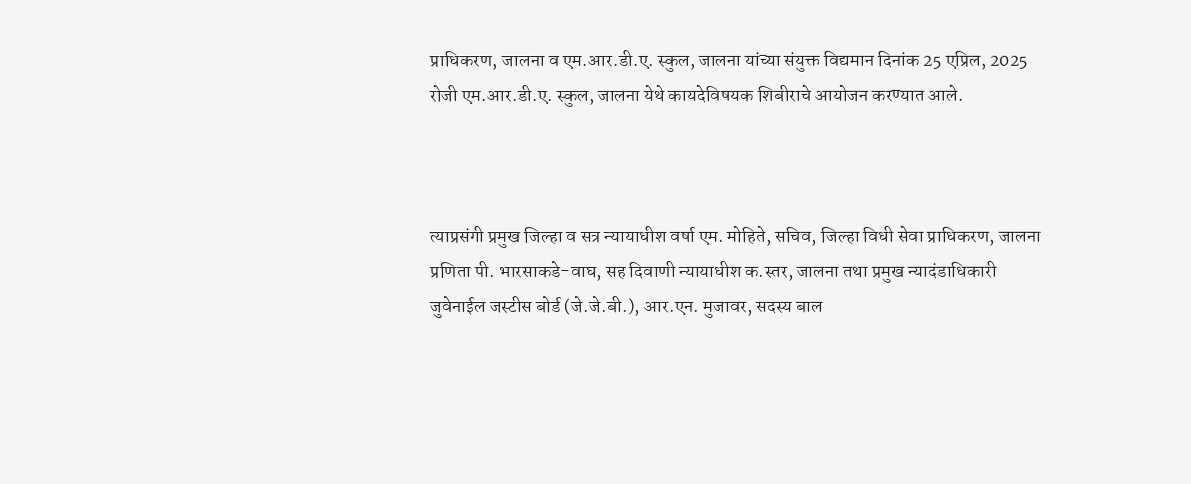प्राधिकरण, जालना व एम.आर.डी.ए. स्कुल, जालना यांच्या संयुक्त विद्यमान दिनांक 25 एप्रिल, 2025 रोजी एम.आर.डी.ए. स्कुल, जालना येथे कायदेविषयक शिबीराचे आयोजन करण्यात आले.



त्याप्रसंगी प्रमुख जिल्हा व सत्र न्यायाधीश वर्षा एम. मोहिते, सचिव, जिल्हा विधी सेवा प्राधिकरण, जालना प्रणिता पी. भारसाकडे-वाघ, सह दिवाणी न्यायाधीश क.स्तर, जालना तथा प्रमुख न्यादंडाधिकारी जुवेनाईल जस्टीस बोर्ड (जे.जे.बी.), आर.एन. मुजावर, सदस्य बाल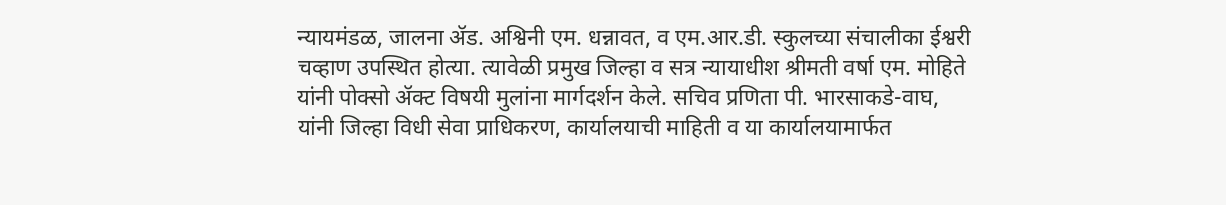न्यायमंडळ, जालना ॲड. अश्विनी एम. धन्नावत, व एम.आर.डी. स्कुलच्या संचालीका ईश्वरी चव्हाण उपस्थित होत्या. त्यावेळी प्रमुख जिल्हा व सत्र न्यायाधीश श्रीमती वर्षा एम. मोहिते यांनी पोक्सो ॲक्ट विषयी मुलांना मार्गदर्शन केले. सचिव प्रणिता पी. भारसाकडे-वाघ, यांनी जिल्हा विधी सेवा प्राधिकरण, कार्यालयाची माहिती व या कार्यालयामार्फत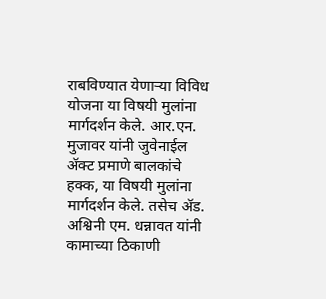राबविण्यात येणाऱ्या विविध योजना या विषयी मुलांना मार्गदर्शन केले. आर.एन. मुजावर यांनी जुवेनाईल ॲक्ट प्रमाणे बालकांचे हक्क, या विषयी मुलांना मार्गदर्शन केले. तसेच ॲड. अश्विनी एम. धन्नावत यांनी कामाच्या ठिकाणी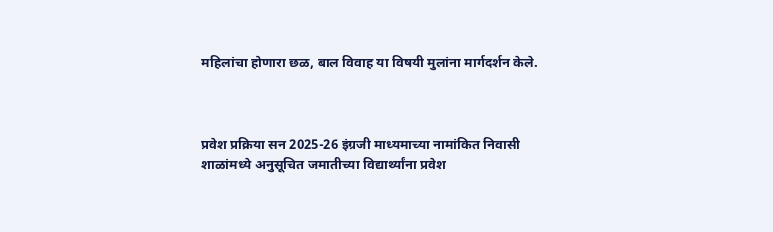महिलांचा होणारा छळ, बाल विवाह या विषयी मुलांना मार्गदर्शन केले.



प्रवेश प्रक्रिया सन 2025-26 इंग्रजी माध्यमाच्या नामांकित निवासी शाळांमध्ये अनुसूचित जमातीच्या विद्यार्थ्यांना प्रवेश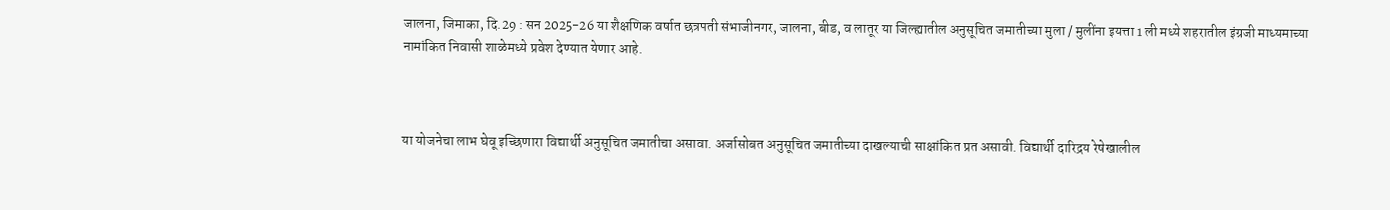जालना, जिमाका, दि.29 : सन 2025-26 या शैक्षणिक वर्षात छत्रपती संभाजीनगर, जालना, बीड, व लातूर या जिल्ह्यातील अनुसूचित जमातीच्या मुला / मुलींना इयत्ता 1 ली मध्ये शहरातील इंग्रजी माध्यमाच्या नामांकित निवासी शाळेमध्ये प्रवेश देण्यात येणार आहे.



या योजनेचा लाभ घेवू इच्छिणारा विद्यार्थी अनुसूचित जमातीचा असावा. अर्जासोबत अनुसूचित जमातीच्या दाखल्याची साक्षांकित प्रत असावी. विद्यार्थी दारिद्रय रेषेखालील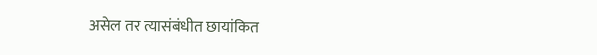असेल तर त्यासंबंधीत छायांकित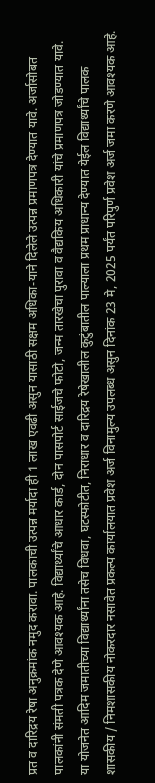प्रत व दारिद्रय रेषा अनुक्रमांक नमुद करावा. पालकाची उत्पन्न मर्यादा ही 1 लाख एवढी असुन यासाठी सक्षम अधिका-याने दिलेले उत्पन्न प्रमाणपत्र देण्यात यावे. अर्जासोबत पालकांनी संमती पत्रक देणे आवश्यक आहे. विद्यार्थ्यांचे आधार कार्ड, दोन पासपोर्ट साईजचे फोटो, जन्म तारखेचा पुरावा व वैद्यकिय अधिकारी यांचे प्रमाणपत्र जोडण्यात यावे. या योजनेत आदिम जमातीच्या विद्यार्थ्यांना तसेच विधवा, घटस्फोटीत, निराधार व दारिद्रय रेषेखालील कुटुंबातील पाल्याला प्रथम प्राधान्य देण्यात येईल विद्यार्थ्यांचे पालक शासकीय / निमशासकीय नोकरदार नसावेत प्रकल्प कार्यालयात प्रवेश अर्ज विनामुल्य उपलब्ध असुन दिनांक 23 मे, 2025 पर्यंत परिपुर्ण प्रवेश अर्ज जमा करणे आवश्यक आहे.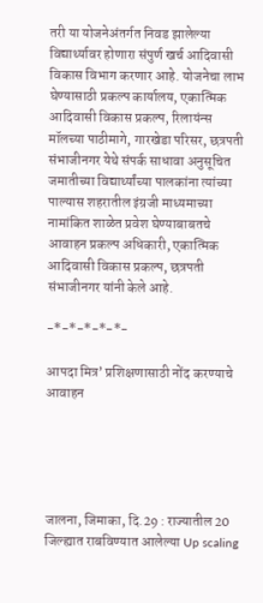तरी या योजनेअंतर्गत निवड झालेल्या विद्यार्थ्यावर होणारा संपुर्ण खर्च आदिवासी विकास विभाग करणार आहे. योजनेचा लाभ घेण्यासाठी प्रकल्प कार्यालय, एकात्मिक आदिवासी विकास प्रकल्प, रिलायंन्स मॉलच्या पाठीमागे, गारखेडा परिसर, छत्रपती संभाजीनगर येथे संपर्क साधावा अनुसूचित जमातीच्या विद्यार्थ्यांच्या पालकांना त्यांच्या पाल्यास शहरातील इंग्रजी माध्यमाच्या नामांकित शाळेत प्रवेश घेण्याबाबतचे आवाहन प्रकल्प अधिकारी, एकात्मिक आदिवासी विकास प्रकल्प, छत्रपती संभाजीनगर यांनी केले आहे.

-*-*-*-*-*-

आपदा मित्र’ प्रशिक्षणासाठी नोंद करण्याचे आवाहन





जालना, जिमाका, दि.29 : राज्यातील 20 जिल्ह्यात राबविण्यात आलेल्या Up scaling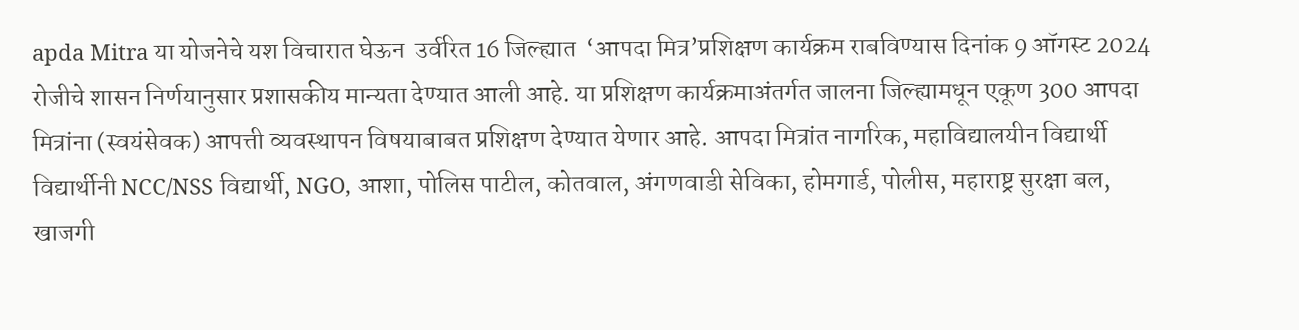apda Mitra या योजनेचे यश विचारात घेऊन  उर्वरित 16 जिल्ह्यात  ‘आपदा मित्र’प्रशिक्षण कार्यक्रम राबविण्यास दिनांक 9 ऑगस्ट 2024 रोजीचे शासन निर्णयानुसार प्रशासकीय मान्यता देण्यात आली आहे. या प्रशिक्षण कार्यक्रमाअंतर्गत जालना जिल्ह्यामधून एकूण 300 आपदा मित्रांना (स्वयंसेवक) आपत्ती व्यवस्थापन विषयाबाबत प्रशिक्षण देण्यात येणार आहे. आपदा मित्रांत नागरिक, महाविद्यालयीन विद्यार्थी विद्यार्थीनी NCC/NSS विद्यार्थी, NGO, आशा, पोलिस पाटील, कोतवाल, अंगणवाडी सेविका, होमगार्ड, पोलीस, महाराष्ट्र सुरक्षा बल, खाजगी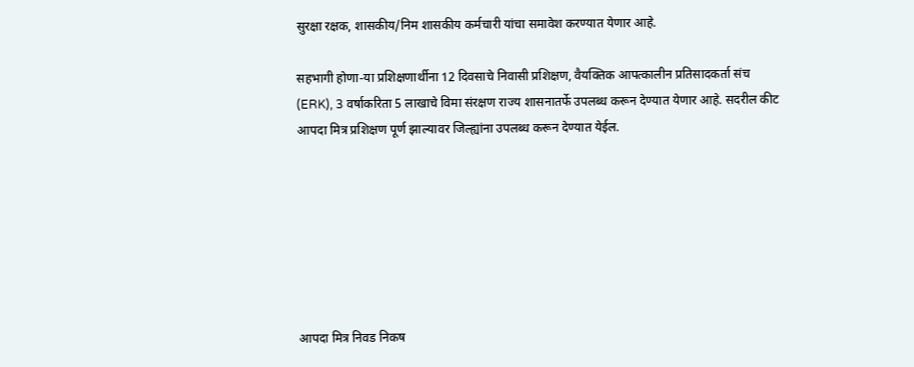सुरक्षा रक्षक, शासकीय/निम शासकीय कर्मचारी यांचा समावेश करण्यात येणार आहे.

सहभागी होणा-या प्रशिक्षणार्थीना 12 दिवसाचे निवासी प्रशिक्षण, वैयक्तिक आपत्कालीन प्रतिसादकर्ता संच (ERK), 3 वर्षाकरिता 5 लाखाचे विमा संरक्षण राज्य शासनातर्फे उपलब्ध करून देण्यात येणार आहे. सदरील कीट आपदा मित्र प्रशिक्षण पूर्ण झाल्यावर जिल्ह्यांना उपलब्ध करून देण्यात येईल.







आपदा मित्र निवड निकष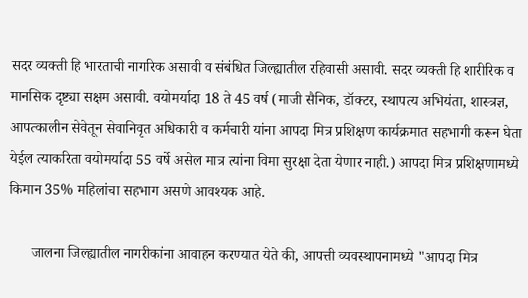सदर व्यक्ती हि भारताची नागरिक असावी व संबंधित जिल्ह्यातील रहिवासी असावी. सदर व्यक्ती हि शारीरिक व मानसिक दृष्ट्या सक्षम असावी. वयोमर्यादा 18 ते 45 वर्ष (माजी सैनिक, डॉक्टर, स्थापत्य अभियंता, शास्त्रज्ञ, आपत्कालीन सेवेतून सेवानिवृत अधिकारी व कर्मचारी यांना आपदा मित्र प्रशिक्षण कार्यक्रमात सहभागी करून घेता येईल त्याकरिता वयोमर्यादा 55 वर्षे असेल मात्र त्यांना विमा सुरक्षा देता येणार नाही.) आपदा मित्र प्रशिक्षणामध्ये किमान 35% महिलांचा सहभाग असणे आवश्यक आहे.

      जालना जिल्ह्यातील नागरीकांना आवाहन करण्यात येते की, आपत्ती व्यवस्थापनामध्ये "आपदा मित्र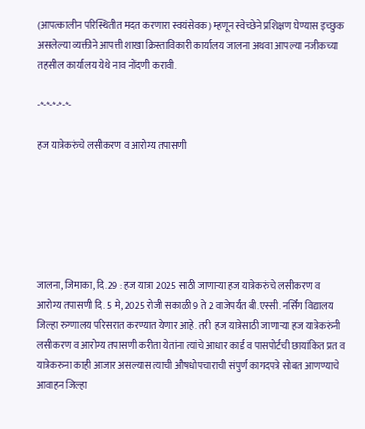(आपत्कालीन परिस्थितीत मदत करणारा स्वयंसेवक) म्हणून स्वेच्छेने प्रशिक्षण घेण्यास इच्छुक असलेल्या व्यक्तीने आपत्ती शाखा क्रिस्ताविकारी कार्यालय जालना अथवा आपल्या नजीकच्या तहसील कार्यालय येथे नाव नोंदणी करावी.

-*-*-*-*-*-

हज यात्रेकरुंचे लसीकरण व आरोग्य तपासणी






जालना, जिमाका, दि.29 : हज यात्रा 2025 साठी जाणाऱ्या हज यात्रेकरुंचे लसीकरण व आरोग्य तपासणी दि. 5 मे, 2025 रोजी सकाळी 9 ते 2 वाजेपर्यंत बी.एस्सी. नर्सिंग विद्यालय जिल्हा रुग्णालय परिसरात करण्यात येणार आहे. तरी  हज यात्रेसाठी जाणाऱ्या हज यात्रेकरुंनी लसीकरण व आरोग्य तपासणी करीता येतांना त्यांचे आधार कार्ड व पासपोर्टची छायांकित प्रत व यात्रेकरुना काही आजार असल्यास त्याची औषधोपचाराची संपुर्ण कागदपत्रे सोबत आणण्याचे आवाहन जिल्हा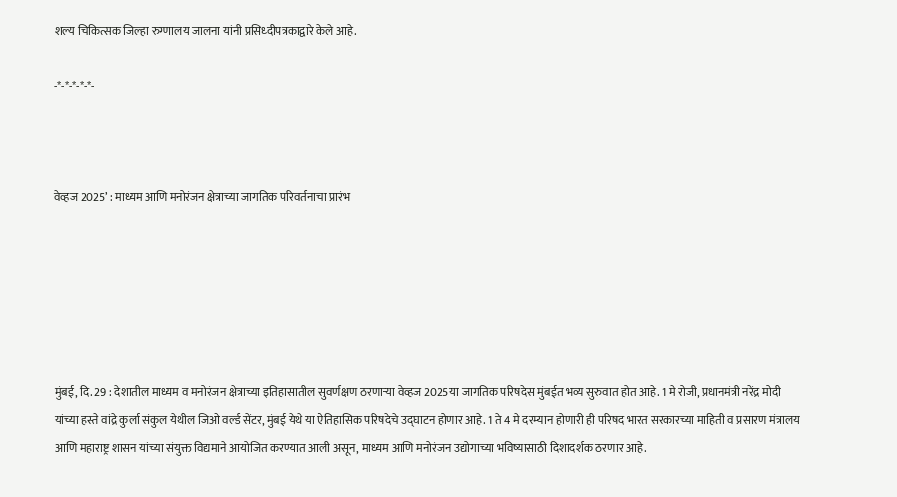शल्य चिकित्सक जिल्हा रुग्णालय जालना यांनी प्रसिध्दीपत्रकाद्वारे केले आहे.

-*-*-*-*-*-



वेव्हज 2025’ : माध्यम आणि मनोरंजन क्षेत्राच्या जागतिक परिवर्तनाचा प्रारंभ






मुंबई, दि. 29 : देशातील माध्यम व मनोरंजन क्षेत्राच्या इतिहासातील सुवर्णक्षण ठरणाऱ्या वेव्हज 2025या जागतिक परिषदेस मुंबईत भव्य सुरुवात होत आहे. 1 मे रोजी, प्रधानमंत्री नरेंद्र मोदी यांच्या हस्ते वांद्रे कुर्ला संकुल येथील जिओ वर्ल्ड सेंटर, मुंबई येथे या ऐतिहासिक परिषदेचे उद्घाटन होणार आहे. 1 ते 4 मे दरम्यान होणारी ही परिषद भारत सरकारच्या माहिती व प्रसारण मंत्रालय आणि महाराष्ट्र शासन यांच्या संयुक्त विद्यमाने आयोजित करण्यात आली असून, माध्यम आणि मनोरंजन उद्योगाच्या भविष्यासाठी दिशादर्शक ठरणार आहे.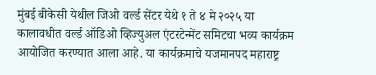मुंबई बीकेसी येथील जिओ वर्ल्ड सेंटर येथे १ ते ४ मे २०२५ या कालावधीत वर्ल्ड ऑडिओ व्हिज्युअल एंटरटेन्मेंट समिटचा भव्य कार्यक्रम आयोजित करण्यात आला आहे. या कार्यक्रमाचे यजमानपद महाराष्ट्र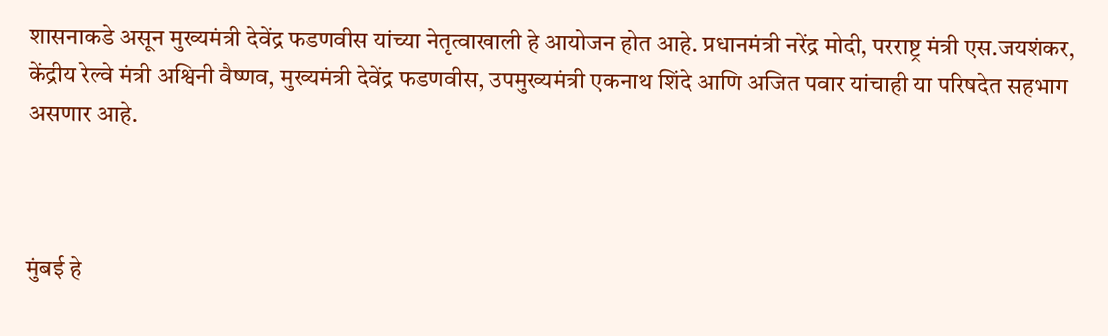शासनाकडे असून मुख्यमंत्री देवेंद्र फडणवीस यांच्या नेतृत्वाखाली हे आयोजन होत आहे. प्रधानमंत्री नरेंद्र मोदी, परराष्ट्र मंत्री एस.जयशंकर, केंद्रीय रेल्वे मंत्री अश्विनी वैष्णव, मुख्यमंत्री देवेंद्र फडणवीस, उपमुख्यमंत्री एकनाथ शिंदे आणि अजित पवार यांचाही या परिषदेत सहभाग असणार आहे.



मुंबई हे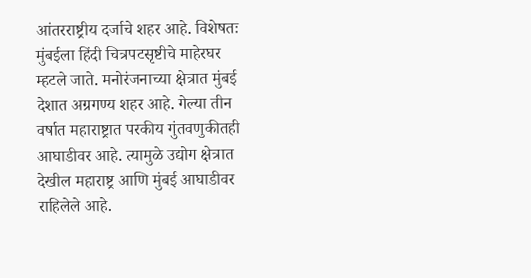आंतरराष्ट्रीय दर्जाचे शहर आहे. विशेषतः मुंबईला हिंदी चित्रपटसृष्टीचे माहेरघर म्हटले जाते. मनोरंजनाच्या क्षेत्रात मुंबई देशात अग्रगण्य शहर आहे. गेल्या तीन वर्षात महाराष्ट्रात परकीय गुंतवणुकीतही आघाडीवर आहे. त्यामुळे उद्योग क्षेत्रात देखील महाराष्ट्र आणि मुंबई आघाडीवर राहिलेले आहे.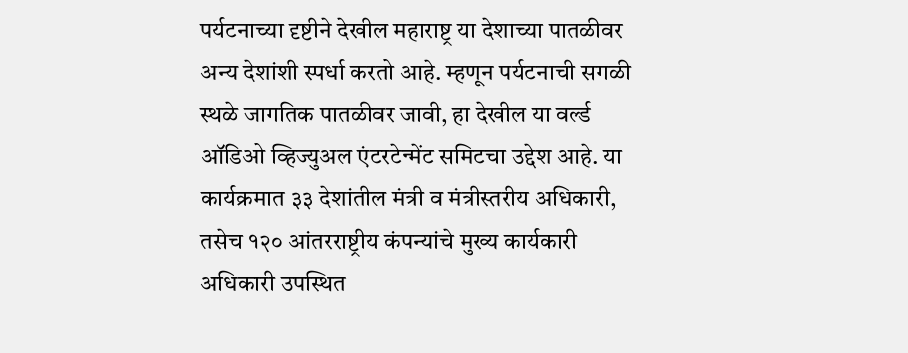पर्यटनाच्या दृष्टीने देखील महाराष्ट्र या देशाच्या पातळीवर अन्य देशांशी स्पर्धा करतो आहे. म्हणून पर्यटनाची सगळी स्थळे जागतिक पातळीवर जावी, हा देखील या वर्ल्ड ऑडिओ व्हिज्युअल एंटरटेन्मेंट समिटचा उद्देश आहे. या कार्यक्रमात ३३ देशांतील मंत्री व मंत्रीस्तरीय अधिकारी, तसेच १२० आंतरराष्ट्रीय कंपन्यांचे मुख्य कार्यकारी अधिकारी उपस्थित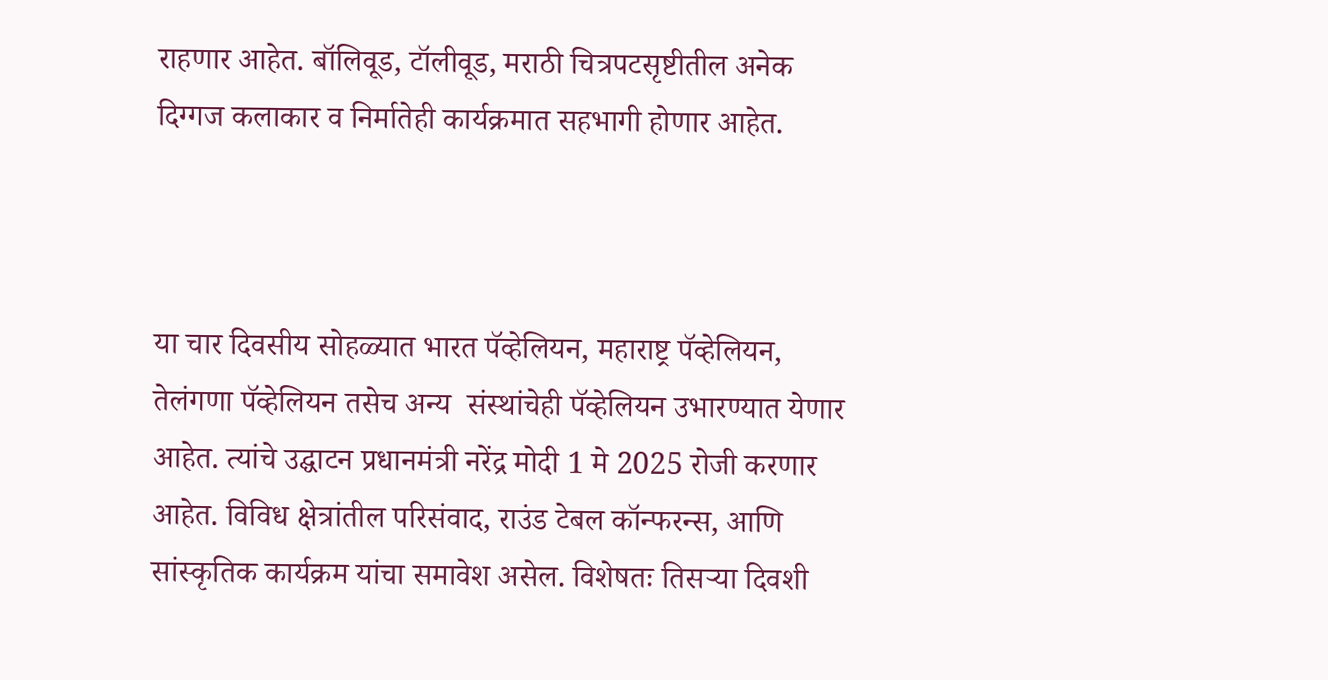राहणार आहेत. बॉलिवूड, टॉलीवूड, मराठी चित्रपटसृष्टीतील अनेक दिग्गज कलाकार व निर्मातेही कार्यक्रमात सहभागी होणार आहेत.



या चार दिवसीय सोहळ्यात भारत पॅव्हेलियन, महाराष्ट्र पॅव्हेलियन, तेलंगणा पॅव्हेलियन तसेच अन्य  संस्थांचेही पॅव्हेलियन उभारण्यात येणार आहेत. त्यांचे उद्घाटन प्रधानमंत्री नरेंद्र मोदी 1 मे 2025 रोजी करणार आहेत. विविध क्षेत्रांतील परिसंवाद, राउंड टेबल कॉन्फरन्स, आणि सांस्कृतिक कार्यक्रम यांचा समावेश असेल. विशेषतः तिसऱ्या दिवशी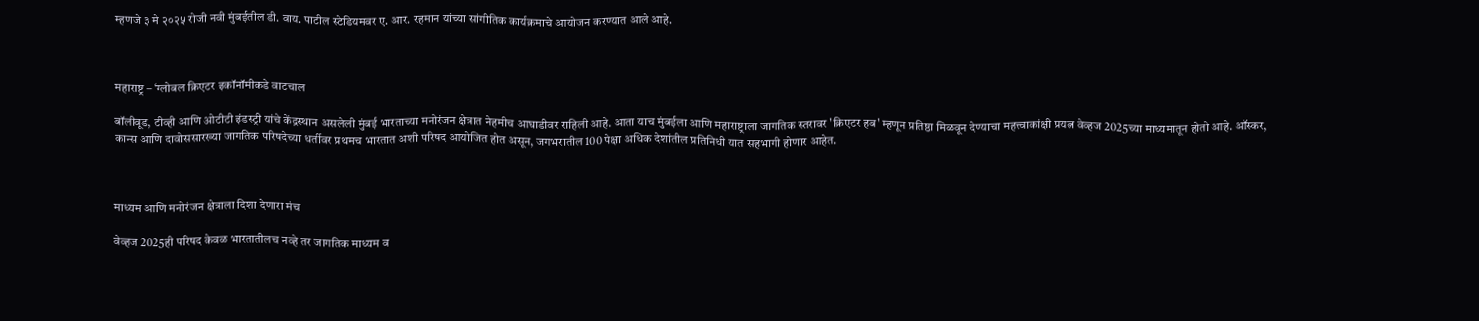म्हणजे ३ मे २०२५ रोजी नवी मुंबईतील डी. वाय. पाटील स्टेडियमवर ए. आर. रहमान यांच्या सांगीतिक कार्यक्रमाचे आयोजन करण्यात आले आहे.



महाराष्ट्र – ‘ग्लोबल क्रिएटर इकॉनॉमीकडे वाटचाल

बॉलीवूड, टीव्ही आणि ओटीटी इंडस्ट्री यांचे केंद्रस्थान असलेली मुंबई भारताच्या मनोरंजन क्षेत्रात नेहमीच आघाडीवर राहिली आहे. आता याच मुंबईला आणि महाराष्ट्राला जागतिक स्तरावर 'क्रिएटर हब' म्हणून प्रतिष्ठा मिळवून देण्याचा महत्त्वाकांक्षी प्रयत्न वेव्हज 2025च्या माध्यमातून होतो आहे. ऑस्कर, कान्स आणि दावोससारख्या जागतिक परिषदेच्या धर्तीवर प्रथमच भारतात अशी परिषद आयोजित होत असून, जगभरातील 100 पेक्षा अधिक देशांतील प्रतिनिधी यात सहभागी होणार आहेत.



माध्यम आणि मनोरंजन क्षेत्राला दिशा देणारा मंच

वेव्हज 2025ही परिषद केवळ भारतातीलच नव्हे तर जागतिक माध्यम व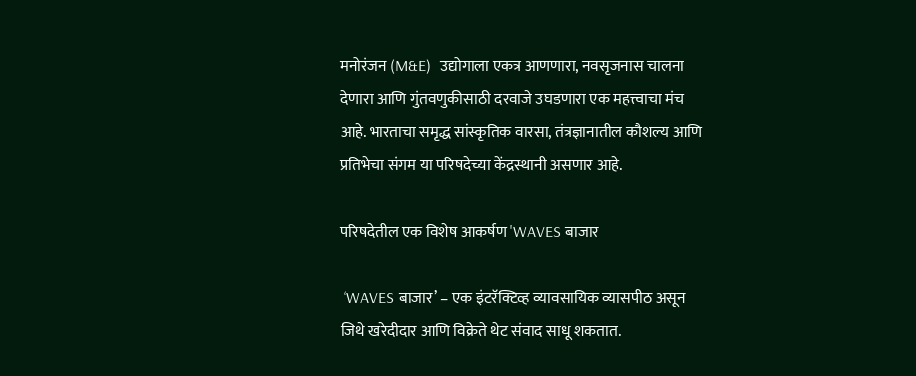मनोरंजन (M&E)  उद्योगाला एकत्र आणणारा, नवसृजनास चालना देणारा आणि गुंतवणुकीसाठी दरवाजे उघडणारा एक महत्त्वाचा मंच आहे. भारताचा समृद्ध सांस्कृतिक वारसा, तंत्रज्ञानातील कौशल्य आणि प्रतिभेचा संगम या परिषदेच्या केंद्रस्थानी असणार आहे.

परिषदेतील एक विशेष आकर्षण 'WAVES बाजार

 ‘WAVES बाजार’ – एक इंटरॅक्टिव्ह व्यावसायिक व्यासपीठ असून जिथे खरेदीदार आणि विक्रेते थेट संवाद साधू शकतात.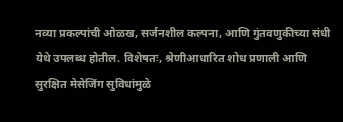नव्या प्रकल्पांची ओळख, सर्जनशील कल्पना, आणि गुंतवणुकीच्या संधी येथे उपलब्ध होतील. विशेषतः, श्रेणीआधारित शोध प्रणाली आणि सुरक्षित मेसेजिंग सुविधांमुळे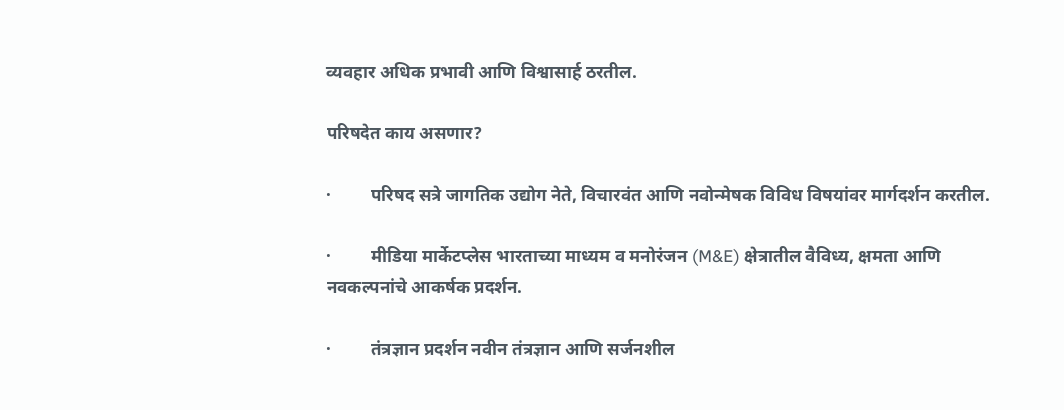व्यवहार अधिक प्रभावी आणि विश्वासार्ह ठरतील.

परिषदेत काय असणार?

·         परिषद सत्रे जागतिक उद्योग नेते, विचारवंत आणि नवोन्मेषक विविध विषयांवर मार्गदर्शन करतील.

·         मीडिया मार्केटप्लेस भारताच्या माध्यम व मनोरंजन (M&E) क्षेत्रातील वैविध्य, क्षमता आणि नवकल्पनांचे आकर्षक प्रदर्शन.

·         तंत्रज्ञान प्रदर्शन नवीन तंत्रज्ञान आणि सर्जनशील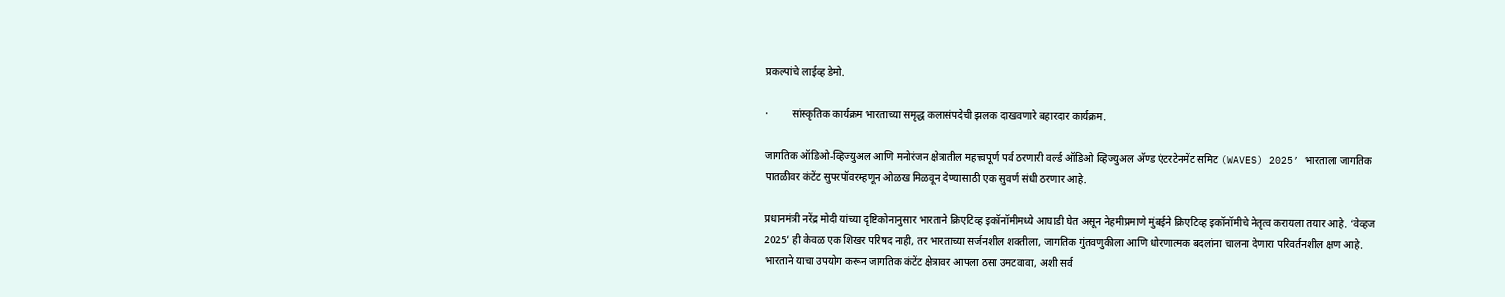प्रकल्पांचे लाईव्ह डेमो.

·         सांस्कृतिक कार्यक्रम भारताच्या समृद्ध कलासंपदेची झलक दाखवणारे बहारदार कार्यक्रम.

जागतिक ऑडिओ-व्हिज्युअल आणि मनोरंजन क्षेत्रातील महत्त्वपूर्ण पर्व ठरणारी वर्ल्ड ऑडिओ व्हिज्युअल अ‍ॅण्ड एंटरटेनमेंट समिट (WAVES) 2025’ भारताला जागतिक पातळीवर कंटेंट सुपरपॉवरम्हणून ओळख मिळवून देण्यासाठी एक सुवर्ण संधी ठरणार आहे.

प्रधानमंत्री नरेंद्र मोदी यांच्या दृष्टिकोनानुसार भारताने क्रिएटिव्ह इकॉनॉमीमध्ये आघाडी घेत असून नेहमीप्रमाणे मुंबईने क्रिएटिव्ह इकॉनॉमीचे नेतृत्व करायला तयार आहे. ‘वेव्हज 2025’ ही केवळ एक शिखर परिषद नाही, तर भारताच्या सर्जनशील शक्तीला, जागतिक गुंतवणुकीला आणि धोरणात्मक बदलांना चालना देणारा परिवर्तनशील क्षण आहे. भारताने याचा उपयोग करून जागतिक कंटेंट क्षेत्रावर आपला ठसा उमटवावा, अशी सर्व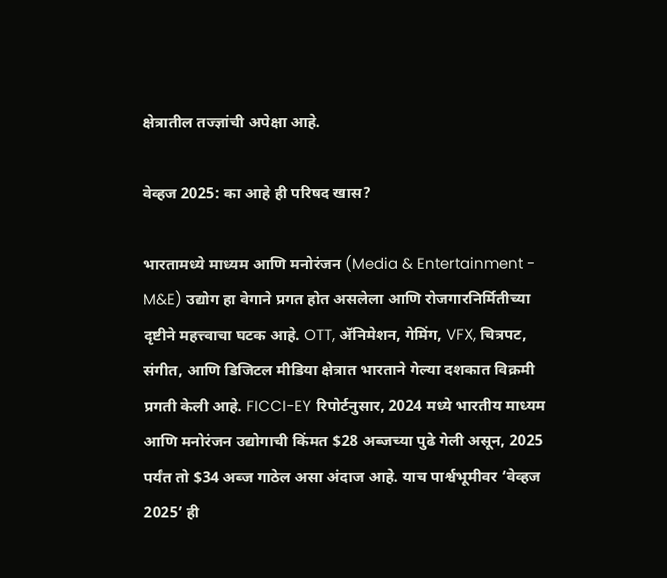क्षेत्रातील तज्ज्ञांची अपेक्षा आहे.

वेव्हज 2025: का आहे ही परिषद खास?

भारतामध्ये माध्यम आणि मनोरंजन (Media & Entertainment - M&E) उद्योग हा वेगाने प्रगत होत असलेला आणि रोजगारनिर्मितीच्या दृष्टीने महत्त्वाचा घटक आहे. OTT, अ‍ॅनिमेशन, गेमिंग, VFX, चित्रपट, संगीत, आणि डिजिटल मीडिया क्षेत्रात भारताने गेल्या दशकात विक्रमी प्रगती केली आहे. FICCI-EY रिपोर्टनुसार, 2024 मध्ये भारतीय माध्यम आणि मनोरंजन उद्योगाची किंमत $28 अब्जच्या पुढे गेली असून, 2025 पर्यंत तो $34 अब्ज गाठेल असा अंदाज आहे. याच पार्श्वभूमीवर ‘वेव्हज 2025’ ही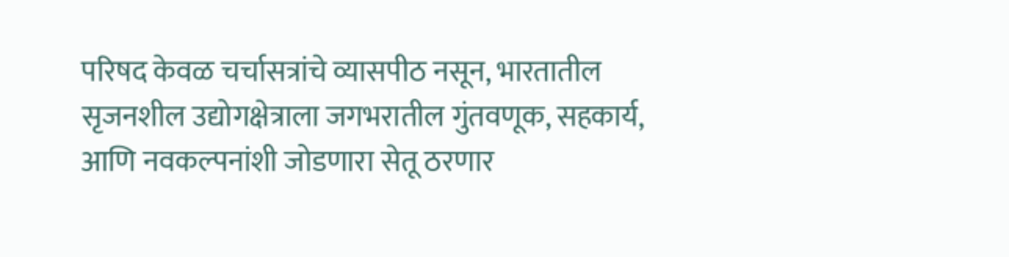परिषद केवळ चर्चासत्रांचे व्यासपीठ नसून, भारतातील सृजनशील उद्योगक्षेत्राला जगभरातील गुंतवणूक, सहकार्य, आणि नवकल्पनांशी जोडणारा सेतू ठरणार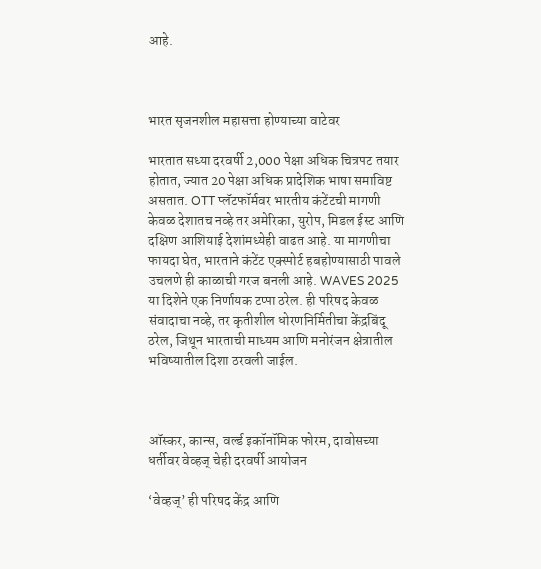आहे.



भारत सृजनशील महासत्ता होण्याच्या वाटेवर

भारतात सध्या दरवर्षी 2,000 पेक्षा अधिक चित्रपट तयार होतात, ज्यात 20 पेक्षा अधिक प्रादेशिक भाषा समाविष्ट असतात. OTT प्लॅटफॉर्मवर भारतीय कंटेंटची मागणी केवळ देशातच नव्हे तर अमेरिका, युरोप, मिडल ईस्ट आणि दक्षिण आशियाई देशांमध्येही वाढत आहे. या मागणीचा फायदा घेत, भारताने कंटेंट एक्स्पोर्ट हबहोण्यासाठी पावले उचलणे ही काळाची गरज बनली आहे. WAVES 2025 या दिशेने एक निर्णायक टप्पा ठरेल. ही परिषद केवळ संवादाचा नव्हे, तर कृतीशील धोरणनिर्मितीचा केंद्रबिंदू ठरेल, जिथून भारताची माध्यम आणि मनोरंजन क्षेत्रातील भविष्यातील दिशा ठरवली जाईल.



ऑस्कर, कान्स, वर्ल्ड इकॉनॉमिक फोरम, दावोसच्या धर्तीवर वेव्हज् चेही दरवर्षी आयोजन

‘वेव्हज्’ ही परिषद केंद्र आणि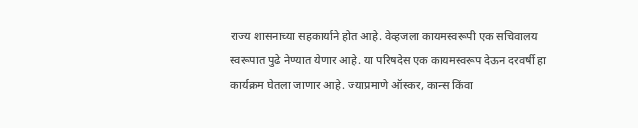राज्य शासनाच्या सहकार्याने होत आहे. वेव्हजला कायमस्वरूपी एक सचिवालय स्वरूपात पुढे नेण्यात येणार आहे. या परिषदेस एक कायमस्वरूप देऊन दरवर्षी हा कार्यक्रम घेतला जाणार आहे. ज्याप्रमाणे ऑस्कर, कान्स किंवा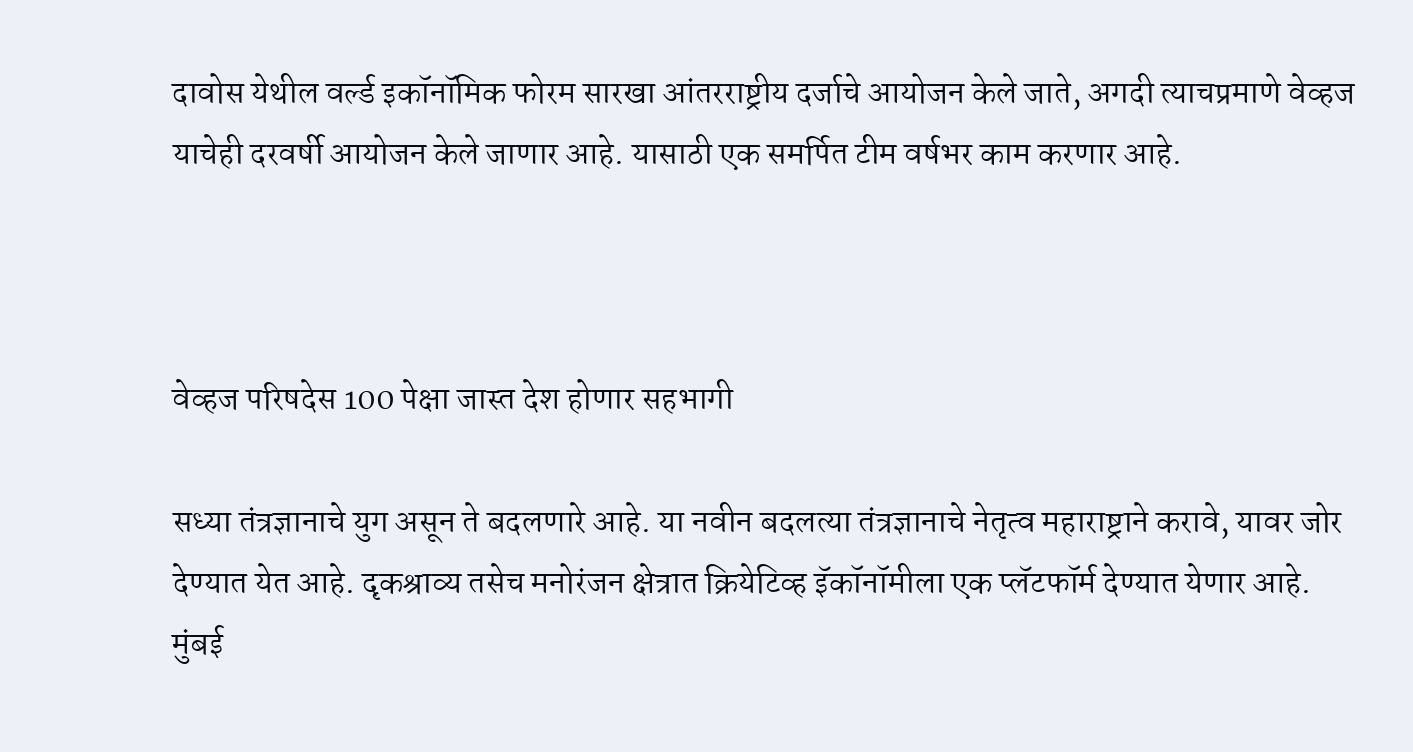दावोस येथील वर्ल्ड इकॉनॉमिक फोरम सारखा आंतरराष्ट्रीय दर्जाचे आयोजन केले जाते, अगदी त्याचप्रमाणे वेव्हज याचेही दरवर्षी आयोजन केले जाणार आहे. यासाठी एक समर्पित टीम वर्षभर काम करणार आहे.



वेव्हज परिषदेस 100 पेक्षा जास्त देश होणार सहभागी

सध्या तंत्रज्ञानाचे युग असून ते बदलणारे आहे. या नवीन बदलत्या तंत्रज्ञानाचे नेतृत्व महाराष्ट्राने करावे, यावर जोर देण्यात येत आहे. दृकश्राव्य तसेच मनोरंजन क्षेत्रात क्रियेटिव्ह इॅकॉनॉमीला एक प्लॅटफॉर्म देण्यात येणार आहे. मुंबई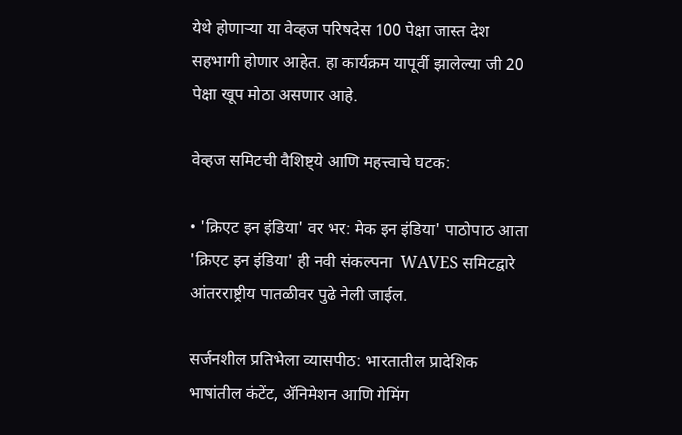येथे होणाऱ्या या वेव्हज परिषदेस 100 पेक्षा जास्त देश सहभागी होणार आहेत. हा कार्यक्रम यापूर्वी झालेल्या जी 20 पेक्षा खूप मोठा असणार आहे.

वेव्हज समिटची वैशिष्ट्ये आणि महत्त्वाचे घटक:

• 'क्रिएट इन इंडिया' वर भर: मेक इन इंडिया' पाठोपाठ आता 'क्रिएट इन इंडिया' ही नवी संकल्पना  WAVES समिटद्वारे आंतरराष्ट्रीय पातळीवर पुढे नेली जाईल.

सर्जनशील प्रतिभेला व्यासपीठ: भारतातील प्रादेशिक भाषांतील कंटेंट, अ‍ॅनिमेशन आणि गेमिंग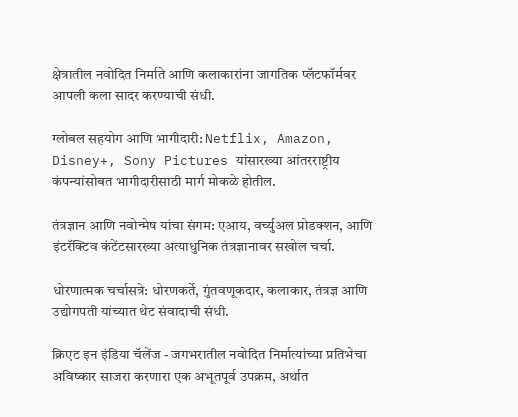क्षेत्रातील नवोदित निर्माते आणि कलाकारांना जागतिक प्लॅटफॉर्मवर आपली कला सादर करण्याची संधी.

ग्लोबल सहयोग आणि भागीदारी: Netflix, Amazon, Disney+, Sony Pictures यांसारख्या आंतरराष्ट्रीय कंपन्यांसोबत भागीदारीसाठी मार्ग मोकळे होतील.

तंत्रज्ञान आणि नवोन्मेष यांचा संगम: एआय, वर्च्युअल प्रोडक्शन, आणि इंटरॅक्टिव कंटेंटसारख्या अत्याधुनिक तंत्रज्ञानावर सखोल चर्चा.

धोरणात्मक चर्चासत्रे: धोरणकर्ते, गुंतवणूकदार, कलाकार, तंत्रज्ञ आणि उद्योगपती यांच्यात थेट संवादाची संधी.

क्रिएट इन इंडिया चॅलेंज - जगभरातील नवोदित निर्मात्यांच्या प्रतिभेचा अविष्कार साजरा करणारा एक अभूतपूर्व उपक्रम, अर्थात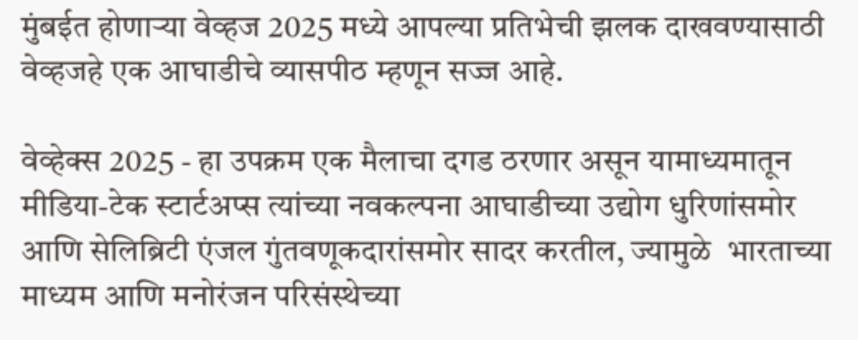मुंबईत होणाऱ्या वेव्हज 2025 मध्ये आपल्या प्रतिभेची झलक दाखवण्यासाठी  वेव्हजहे एक आघाडीचे व्यासपीठ म्हणून सज्ज आहे.

वेव्हेक्स 2025 - हा उपक्रम एक मैलाचा दगड ठरणार असून यामाध्यमातून मीडिया-टेक स्टार्टअप्स त्यांच्या नवकल्पना आघाडीच्या उद्योग धुरिणांसमोर आणि सेलिब्रिटी एंजल गुंतवणूकदारांसमोर सादर करतील, ज्यामुळे  भारताच्या माध्यम आणि मनोरंजन परिसंस्थेच्या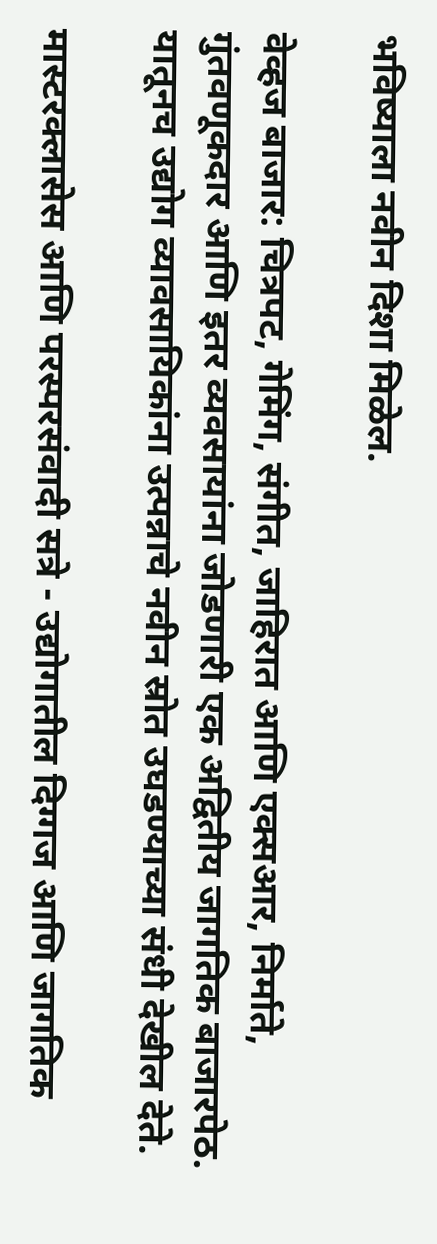भविष्याला नवीन दिशा मिळेल.

वेव्हज बाजार: चित्रपट, गेमिंग, संगीत, जाहिरात आणि एक्सआर, निर्माते, गुंतवणूकदार आणि इतर व्यवसायांना जोडणारी एक अद्वितीय जागतिक बाजारपेठ. यातूनच उद्योग व्यावसायिकांना उत्पन्नाचे नवीन स्रोत उघडण्याच्या संधी देखील देते.

मास्टरक्लासेस आणि परस्परसंवादी सत्रे - उद्योगातील दिग्गज आणि जागतिक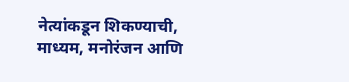नेत्यांकडून शिकण्याची, माध्यम, मनोरंजन आणि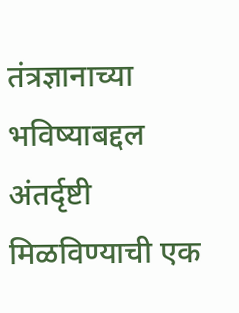तंत्रज्ञानाच्या भविष्याबद्दल अंतर्दृष्टी मिळविण्याची एक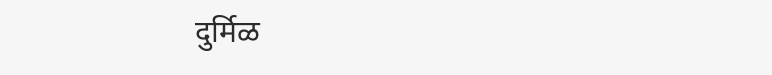दुर्मिळ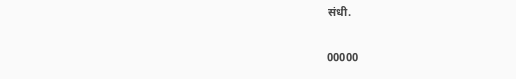संधी.

00000